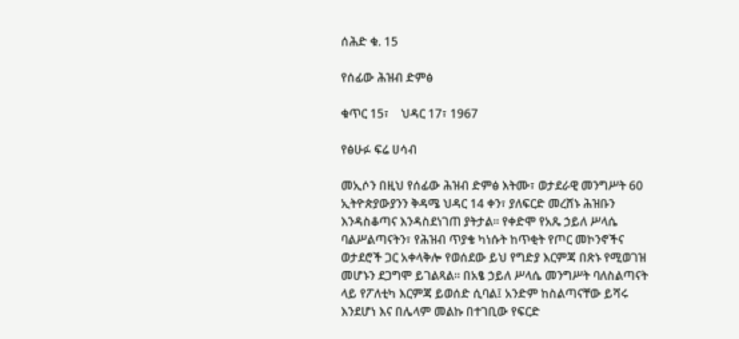ሰሕድ ቁ. 15

የሰፊው ሕዝብ ድምፅ

ቁጥር 15፣    ህዳር 17፣ 1967

የፅሁፉ ፍሬ ሀሳብ

መኢሶን በዚህ የሰፊው ሕዝብ ድምፅ እትሙ፣ ወታደራዊ መንግሥት 60 ኢትዮጵያውያንን ቅዳሜ ህዳር 14 ቀን፣ ያለፍርድ መረሸኑ ሕዝቡን እንዳስቆጣና እንዳስደነገጠ ያትታል። የቀድሞ የአጼ ኃይለ ሥላሴ ባልሥልጣናትን፣ የሕዝብ ጥያቄ ካነሱት ከጥቂት የጦር መኮንኖችና ወታደሮች ጋር አቀላቅሎ የወሰደው ይህ የግድያ እርምጃ በጽኑ የሚወገዝ መሆኑን ደጋግሞ ይገልጻል። በአፄ ኃይለ ሥላሴ መንግሥት ባለስልጣናት ላይ የፖለቲካ እርምጃ ይወሰድ ሲባል፤ አንድም ከስልጣናቸው ይሻሩ እንደሆነ እና በሌላም መልኩ በተገቢው የፍርድ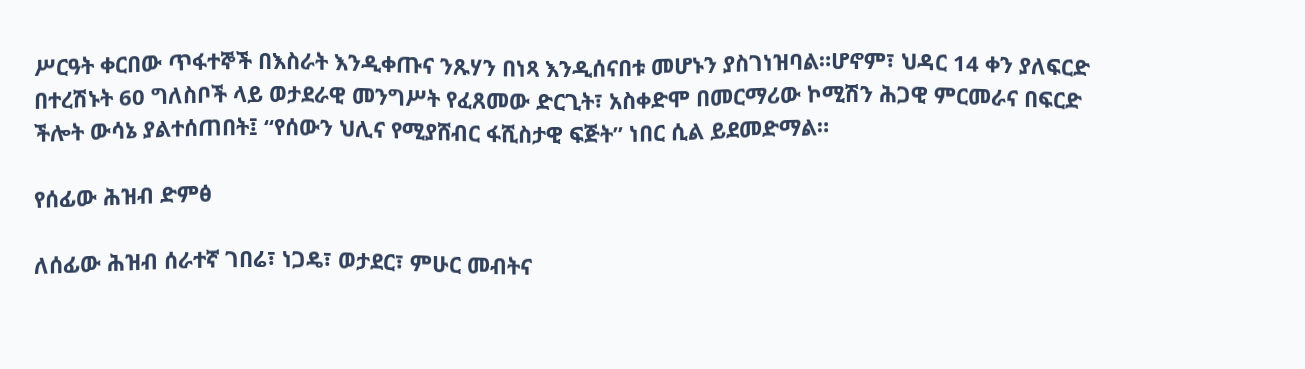ሥርዓት ቀርበው ጥፋተኞች በእስራት እንዲቀጡና ንጹሃን በነጻ እንዲሰናበቱ መሆኑን ያስገነዝባል።ሆኖም፣ ህዳር 14 ቀን ያለፍርድ በተረሽኑት 60 ግለስቦች ላይ ወታደራዊ መንግሥት የፈጸመው ድርጊት፣ አስቀድሞ በመርማሪው ኮሚሽን ሕጋዊ ምርመራና በፍርድ ችሎት ውሳኔ ያልተሰጠበት፤ “የሰውን ህሊና የሚያሸብር ፋሺስታዊ ፍጅት” ነበር ሲል ይደመድማል።

የሰፊው ሕዝብ ድምፅ

ለሰፊው ሕዝብ ሰራተኛ ገበሬ፣ ነጋዴ፣ ወታደር፣ ምሁር መብትና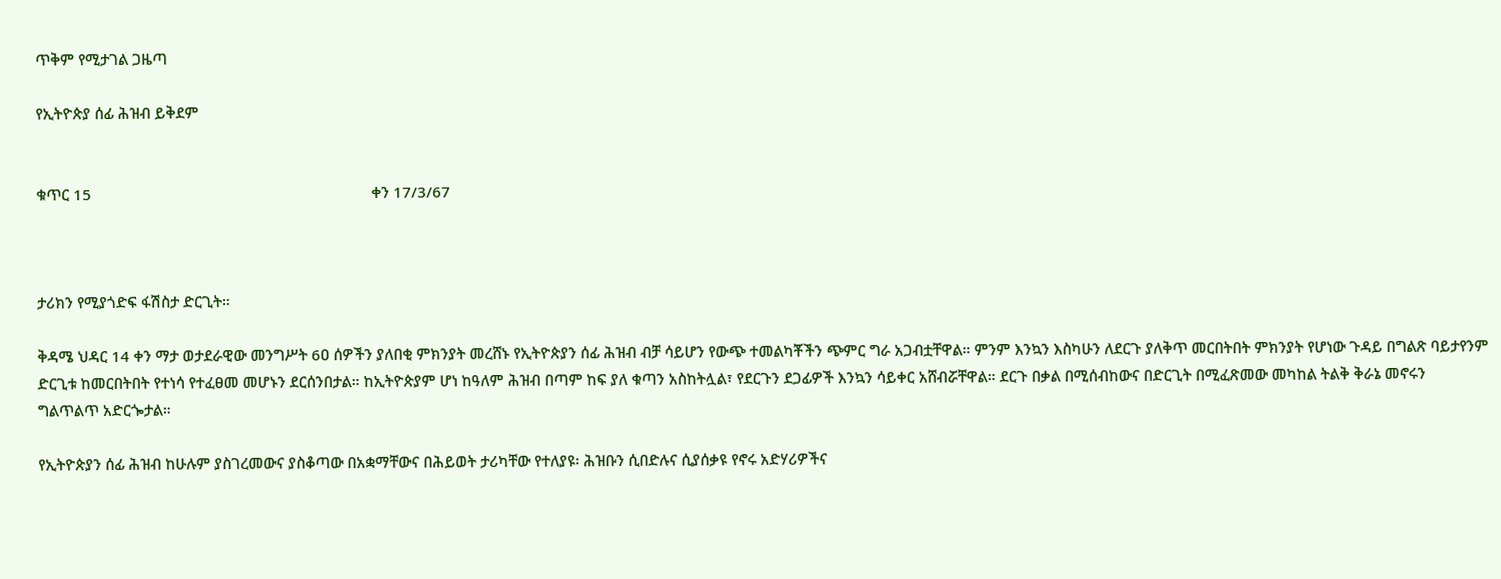ጥቅም የሚታገል ጋዜጣ

የኢትዮጵያ ሰፊ ሕዝብ ይቅደም


ቁጥር 15                                                                      ቀን 17/3/67



ታሪክን የሚያጎድፍ ፋሽስታ ድርጊት።

ቅዳሜ ህዳር 14 ቀን ማታ ወታደራዊው መንግሥት 6ዐ ሰዎችን ያለበቂ ምክንያት መረሸኑ የኢትዮጵያን ሰፊ ሕዝብ ብቻ ሳይሆን የውጭ ተመልካቾችን ጭምር ግራ አጋብቷቸዋል። ምንም እንኳን እስካሁን ለደርጉ ያለቅጥ መርበትበት ምክንያት የሆነው ጉዳይ በግልጽ ባይታየንም ድርጊቱ ከመርበትበት የተነሳ የተፈፀመ መሆኑን ደርሰንበታል። ከኢትዮጵያም ሆነ ከዓለም ሕዝብ በጣም ከፍ ያለ ቁጣን አስከትሏል፣ የደርጉን ደጋፊዎች እንኳን ሳይቀር አሸብሯቸዋል። ደርጉ በቃል በሚሰብከውና በድርጊት በሚፈጽመው መካከል ትልቅ ቅራኔ መኖሩን ግልጥልጥ አድርጐታል።

የኢትዮጵያን ሰፊ ሕዝብ ከሁሉም ያስገረመውና ያስቆጣው በአቋማቸውና በሕይወት ታሪካቸው የተለያዩ፡ ሕዝቡን ሲበድሉና ሲያሰቃዩ የኖሩ አድሃሪዎችና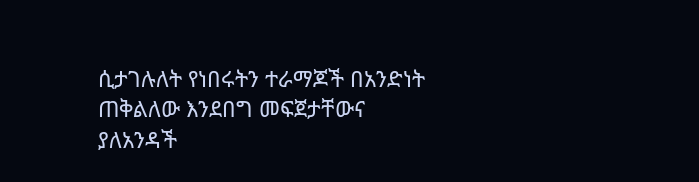ሲታገሉለት የነበሩትን ተራማጆች በአንድነት ጠቅልለው እንደበግ መፍጀታቸውና ያለአንዳች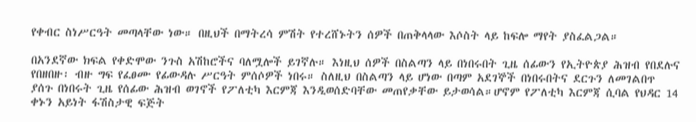የቀብር ስነሥርዓት መጣላቸው ነው። በዚህች በማትረሳ ምሽት የተረሸኑትን ሰዎች በጠቅላላው እሶስት ላይ ከፍሎ ማየት ያስፈልጋል።

በአንደኛው ክፍል የቀድሞው ንጉስ አሽከሮችና ባለሟሎች ይገኛሉ። እነዚህ ሰዎች በስልጣን ላይ በነበሩበት ጊዜ ሰፊውን የኢትዮጵያ ሕዝብ የበደሉና የበዘበዙ፡ ብዙ ግፍ የፈፀሙ የፊውዳሉ ሥርዓት ምሰሶዎች ነበሩ። ስለዚህ በስልጣን ላይ ሆነው በጣም አደገኞች በነበሩበትና ደርጉን ለመገልበጥ ያሰጉ በነበሩት ጊዜ የሰፊው ሕዝብ ወገኖች የፖለቲካ እርምጃ እንዲወሰድባቸው መጠየቃቸው ይታወሳል።ሆኖም የፖለቲካ እርምጃ ሲባል የህዳር 14 ቀኑን አይነት ፋሽስታዊ ፍጅት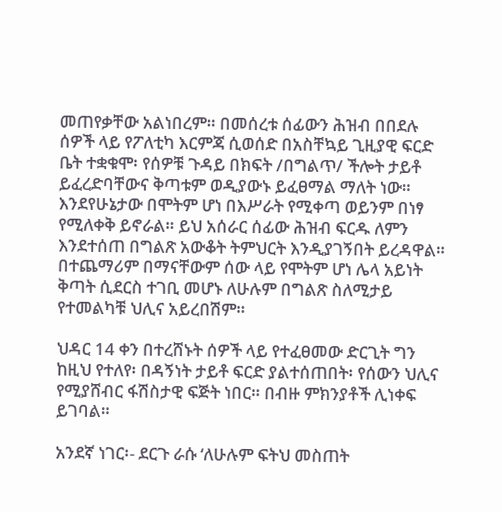መጠየቃቸው አልነበረም። በመሰረቱ ሰፊውን ሕዝብ በበደሉ ሰዎች ላይ የፖለቲካ እርምጃ ሲወሰድ በአስቸኳይ ጊዚያዊ ፍርድ ቤት ተቋቁሞ፡ የሰዎቹ ጉዳይ በክፍት /በግልጥ/ ችሎት ታይቶ ይፈረድባቸውና ቅጣቱም ወዲያውኑ ይፈፀማል ማለት ነው። እንደየሁኔታው በሞትም ሆነ በእሥራት የሚቀጣ ወይንም በነፃ የሚለቀቅ ይኖራል። ይህ አሰራር ሰፊው ሕዝብ ፍርዱ ለምን እንደተሰጠ በግልጽ አውቆት ትምህርት እንዲያገኝበት ይረዳዋል። በተጨማሪም በማናቸውም ሰው ላይ የሞትም ሆነ ሌላ አይነት ቅጣት ሲደርስ ተገቢ መሆኑ ለሁሉም በግልጽ ስለሚታይ የተመልካቹ ህሊና አይረበሽም።

ህዳር 14 ቀን በተረሸኑት ሰዎች ላይ የተፈፀመው ድርጊት ግን ከዚህ የተለየ፡ በዳኝነት ታይቶ ፍርድ ያልተሰጠበት፡ የሰውን ህሊና የሚያሸብር ፋሽስታዊ ፍጅት ነበር። በብዙ ምክንያቶች ሊነቀፍ ይገባል።

አንደኛ ነገር፡- ደርጉ ራሱ ‘ለሁሉም ፍትህ መስጠት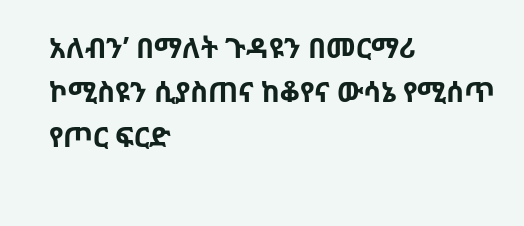አለብን’ በማለት ጉዳዩን በመርማሪ ኮሚስዩን ሲያስጠና ከቆየና ውሳኔ የሚሰጥ የጦር ፍርድ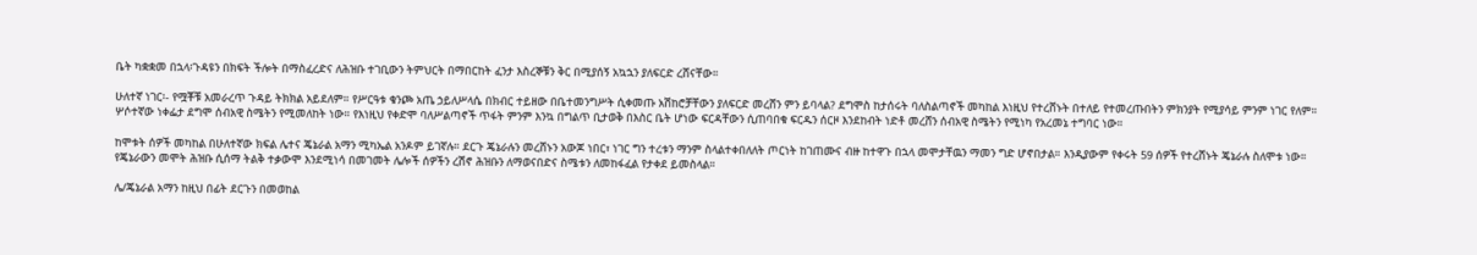ቤት ካቋቋመ በኋላ፡ጉዳዩን በክፍት ችሎት በማስፈረድና ለሕዝቡ ተገቢውን ትምህርት በማበርከት ፈንታ እስረኞቹን ቅር በሚያሰኝ አኳኋን ያለፍርድ ረሸናቸው።

ሁለተኛ ነገር፡- የሟቾቹ አመራረጥ ጉዳይ ትክክል አይደለም። የሥርዓቱ ቁንጮ አጤ ኃይለሥላሴ በክብር ተይዘው በቤተመንግሥት ሲቀመጡ አሽከሮቻቸውን ያለፍርድ መረሸን ምን ይባላል? ደግሞስ ከታሰሩት ባለስልጣኖች መካከል እነዚህ የተረሸኑት በተለይ የተመረጡበትን ምክንያት የሚያሳይ ምንም ነገር የለም። ሦሶተኛው ነቀፌታ ደግሞ ሰብአዊ ስሜትን የሚመለከት ነው። የእነዚህ የቀድሞ ባለሥልጣኖች ጥፋት ምንም እንኳ በግልጥ ቢታወቅ በእስር ቤት ሆነው ፍርዳቸውን ሲጠባበቁ ፍርዱን ሰርዞ እንደከብት ነድቶ መረሸን ሰብአዊ ስሜትን የሚነካ የአረመኔ ተግባር ነው።

ከሞቱት ሰዎች መካከል በሁለተኛው ክፍል ሌተና ጄኔራል አማን ሚካኤል አንዶም ይገኛሉ። ደርጉ ጄኔራሉን መረሸኑን አውጆ ነበር፣ ነገር ግን ተረቱን ማንም ስላልተቀበለለት ጦርነት ከገጠሙና ብዙ ከተዋጉ በኋላ መሞታቸዉን ማመን ግድ ሆኖበታል። እንዲያውም የቀሩት 59 ሰዎች የተረሸኑት ጄኔራሉ ስለሞቱ ነው። የጄኔራውን መሞት ሕዝቡ ሲሰማ ትልቅ ተቃውሞ እንደሚነሳ በመገመት ሌሎች ሰዎችን ረሽኖ ሕዝቡን ለማወናበድና ስሜቱን ለመከፋፈል የታቀደ ይመስላል።

ሌ/ጄኔራል አማን ከዚህ በፊት ደርጉን በመወከል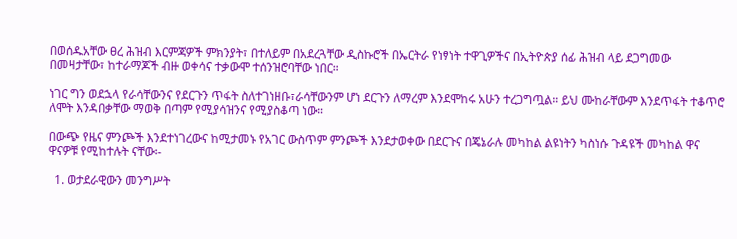በወሰዱአቸው ፀረ ሕዝብ እርምጃዎች ምክንያት፣ በተለይም በአደረጓቸው ዲስኩሮች በኤርትራ የነፃነት ተዋጊዎችና በኢትዮጵያ ሰፊ ሕዝብ ላይ ደጋግመው በመዛታቸው፣ ከተራማጆች ብዙ ወቀሳና ተቃውሞ ተሰንዝሮባቸው ነበር።

ነገር ግን ወደኋላ የራሳቸውንና የደርጉን ጥፋት ስለተገነዘቡ፣ራሳቸውንም ሆነ ደርጉን ለማረም እንደሞከሩ አሁን ተረጋግጧል። ይህ ሙከራቸውም እንደጥፋት ተቆጥሮ ለሞት እንዳበቃቸው ማወቅ በጣም የሚያሳዝንና የሚያስቆጣ ነው።

በውጭ የዜና ምንጮች እንደተነገረውና ከሚታመኑ የአገር ውስጥም ምንጮች እንደታወቀው በደርጉና በጄኔራሉ መካከል ልዩነትን ካስነሱ ጉዳዩች መካከል ዋና ዋናዎቹ የሚከተሉት ናቸው፡-

  1. ወታደራዊውን መንግሥት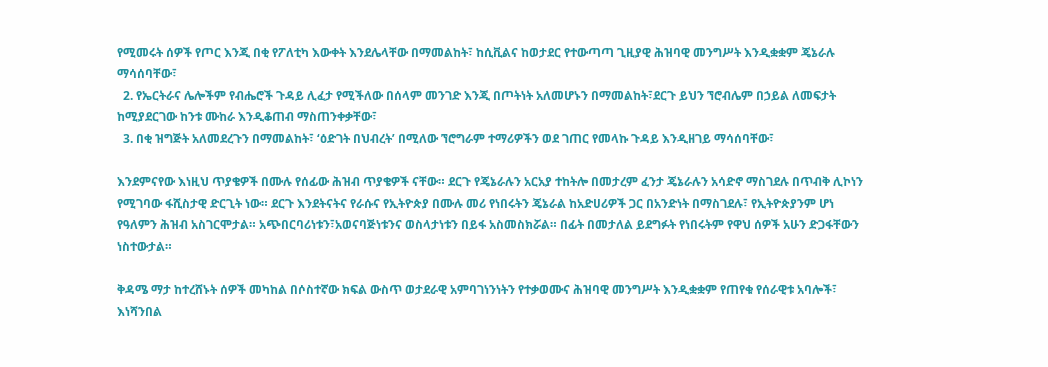የሚመሩት ሰዎች የጦር እንጂ በቂ የፖለቲካ እውቀት እንደሌላቸው በማመልከት፣ ከሲቪልና ከወታደር የተውጣጣ ጊዚያዊ ሕዝባዊ መንግሥት እንዲቋቋም ጄኔራሉ ማሳሰባቸው፣
  2. የኤርትራና ሌሎችም የብሔሮች ጉዳይ ሊፈታ የሚችለው በሰላም መንገድ እንጂ በጦትነት አለመሆኑን በማመልከት፣ደርጉ ይህን ኘሮብሌም በኃይል ለመፍታት ከሚያደርገው ከንቱ ሙከራ እንዲቆጠብ ማስጠንቀቃቸው፣
  3. በቂ ዝግጅት አለመደረጉን በማመልከት፣ ‘ዕድገት በህብረት’ በሚለው ኘሮግራም ተማሪዎችን ወደ ገጠር የመላኩ ጉዳይ እንዲዘገይ ማሳሰባቸው፣

እንደምናየው እነዚህ ጥያቄዎች በሙሉ የሰፊው ሕዝብ ጥያቄዎች ናቸው። ደርጉ የጄኔራሉን አርአያ ተከትሎ በመታረም ፈንታ ጄኔራሉን አሳድኖ ማስገደሉ በጥብቅ ሊኮነን የሚገባው ፋሺስታዊ ድርጊት ነው። ደርጉ እንደትናትና የራሱና የኢትዮጵያ በሙሉ መሪ የነበሩትን ጄኔራል ከአድሀሪዎች ጋር በአንድነት በማስገደሉ፣ የኢትዮጵያንም ሆነ የዓለምን ሕዝብ አስገርሞታል። አጭበርባሪነቱን፣አወናባጅነቱንና ወስላታነቱን በይፋ አስመስክሯል። በፊት በመታለል ይደግፉት የነበሩትም የዋህ ሰዎች አሁን ድጋፋቸውን ነስተውታል።

ቅዳሜ ማታ ከተረሸኑት ሰዎች መካከል በሶስተኛው ክፍል ውስጥ ወታደራዊ አምባገነንነትን የተቃወሙና ሕዝባዊ መንግሥት እንዲቋቋም የጠየቁ የሰራዊቱ አባሎች፣ እነሻንበል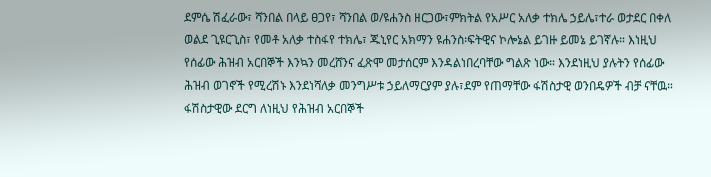ደምሴ ሽፈራው፣ ሻንበል በላይ ፀጋየ፣ ሻንበል ወ/ዩሐንስ ዘርጋው፣ምክትል የአሥር አለቃ ተክሌ ኃይሌ፣ተራ ወታደር በቀለ ወልደ ጊዩርጊስ፣ የመቶ አለቃ ተስፋየ ተክሌ፣ ጁኒየር አክማን ዩሐንስ፡ፍትዊና ኮሎኔል ይገዙ ይመኔ ይገኛሉ። እነዚህ የሰፊው ሕዝብ አርበኞች እንኳን መረሸንና ፈጽሞ መታሰርም እንዳልነበረባቸው ግልጽ ነው። እንደነዚህ ያሉትን የሰፊው ሕዝብ ወገኖች የሚረሽኑ እንደነሻለቃ መንግሥቱ ኃይለማርያም ያሉ፣ደም የጠማቸው ፋሽስታዊ ወንበዴዎች ብቻ ናቸዉ። ፋሽስታዊው ደርግ ለነዚህ የሕዝብ አርበኞች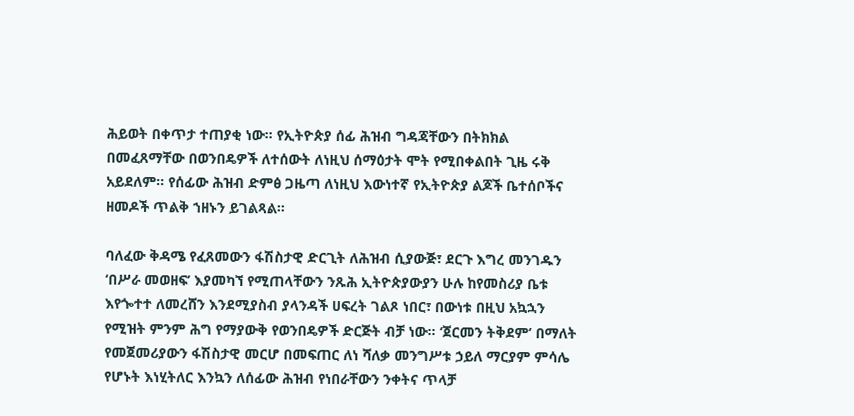ሕይወት በቀጥታ ተጠያቂ ነው። የኢትዮጵያ ሰፊ ሕዝብ ግዳጃቸውን በትክክል በመፈጸማቸው በወንበዴዎች ለተሰውት ለነዚህ ሰማዕታት ሞት የሚበቀልበት ጊዜ ሩቅ አይደለም። የሰፊው ሕዝብ ድምፅ ጋዜጣ ለነዚህ እውነተኛ የኢትዮጵያ ልጆች ቤተሰቦችና ዘመዶች ጥልቅ ኀዘኑን ይገልጻል።

ባለፈው ቅዳሜ የፈጸመውን ፋሽስታዊ ድርጊት ለሕዝብ ሲያውጅ፣ ደርጉ እግረ መንገዱን ‘በሥራ መወዘፍ’ እያመካኘ የሚጠላቸውን ንጹሕ ኢትዮጵያውያን ሁሉ ከየመስሪያ ቤቱ እየጐተተ ለመረሸን እንደሚያስብ ያላንዳች ሀፍረት ገልጾ ነበር፣ በውነቱ በዚህ አኳኋን የሚዝት ምንም ሕግ የማያውቅ የወንበዴዎች ድርጅት ብቻ ነው። ‘ጀርመን ትቅደም’ በማለት የመጀመሪያውን ፋሽስታዊ መርሆ በመፍጠር ለነ ሻለቃ መንግሥቱ ኃይለ ማርያም ምሳሌ የሆኑት እነሂትለር እንኳን ለሰፊው ሕዝብ የነበራቸውን ንቀትና ጥላቻ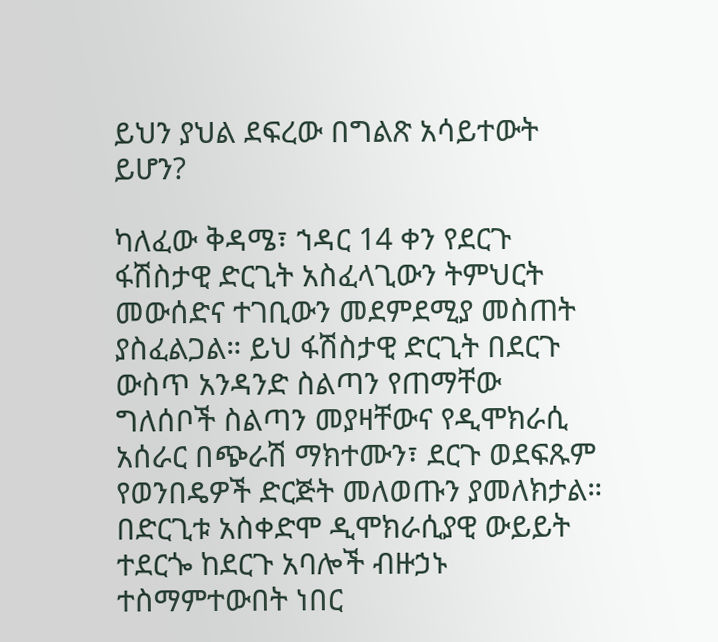ይህን ያህል ደፍረው በግልጽ አሳይተውት ይሆን?

ካለፈው ቅዳሜ፣ ኀዳር 14 ቀን የደርጉ ፋሽስታዊ ድርጊት አስፈላጊውን ትምህርት መውሰድና ተገቢውን መደምደሚያ መስጠት ያስፈልጋል። ይህ ፋሽስታዊ ድርጊት በደርጉ ውስጥ አንዳንድ ስልጣን የጠማቸው ግለሰቦች ስልጣን መያዛቸውና የዲሞክራሲ አሰራር በጭራሽ ማክተሙን፣ ደርጉ ወደፍጹም የወንበዴዎች ድርጅት መለወጡን ያመለክታል። በድርጊቱ አስቀድሞ ዲሞክራሲያዊ ውይይት ተደርጐ ከደርጉ አባሎች ብዙኃኑ ተስማምተውበት ነበር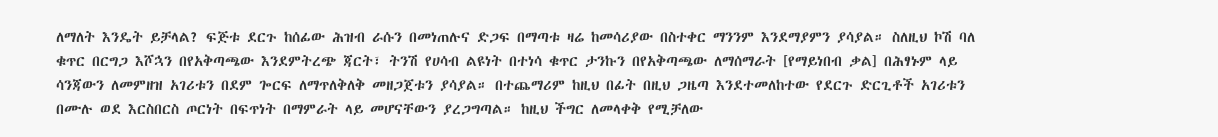ለማለት እንዴት ይቻላል? ፍጅቱ ደርጉ ከሰፊው ሕዝብ ራሱን በመነጠሉና ድጋፍ በማጣቱ ዛሬ ከመሳሪያው በስተቀር ማንንም እንደማያምን ያሳያል። ስለዚህ ኮሽ ባለ ቁጥር በርግጋ እሾኋን በየአቅጣጫው እንደምትረጭ ጃርት፣ ትንሽ የሀሳብ ልዩነት በተነሳ ቁጥር ታንኩን በየአቅጣጫው ለማሰማራት [የማይነበብ ቃል] በሕፃኑም ላይ ሳንጃውን ለመምዘዝ አገሪቱን በደም ጐርፍ ለማጥለቅለቅ መዘጋጀቱን ያሳያል። በተጨማሪም ከዚህ በፊት በዚህ ጋዜጣ እንደተመለከተው የደርጉ ድርጊቶች አገሪቱን በሙሉ ወደ እርስበርስ ጦርነት በፍጥነት በማምራት ላይ መሆናቸውን ያረጋግጣል። ከዚህ ችግር ለመላቀቅ የሚቻለው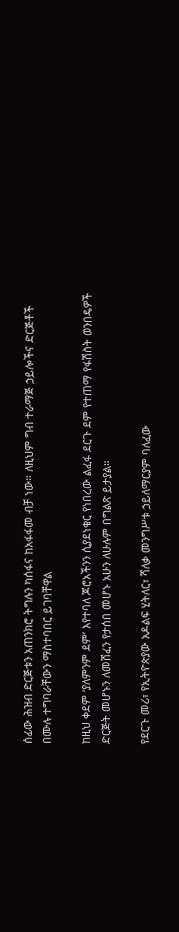ሰፊው ሕዝብ ድርጅቱን አጠንክሮ ትግሉን ካሰፋና ከአፋፋመ ብቻ ነው። ለዚህም ግብ ተራማጅ ኃይሎችና ድርጅቶች በሙሉ ተግባራቸውን ማስተባበር ይገባቸዋል

ከዚህ ቀደም ‘ያለምንም ደም’ እየተባለ ጆሮአችንን ሲያደነቁር የነበረው ልፈፋ ደርጉ ደም የተጠማ የፋሽስት ወንበዴዎች ድርጅት መሆኑን ለመሸፈን የታሰበ መሆኑ አሁን ለሁሉም በግልጽ ይታያል።

የደርጉ መሪ፣ የኢትዮጵያው አዶልፍ ሂትለር፣ ሻለቃ መንግሥቱ ኃይለማርያም ባለፈው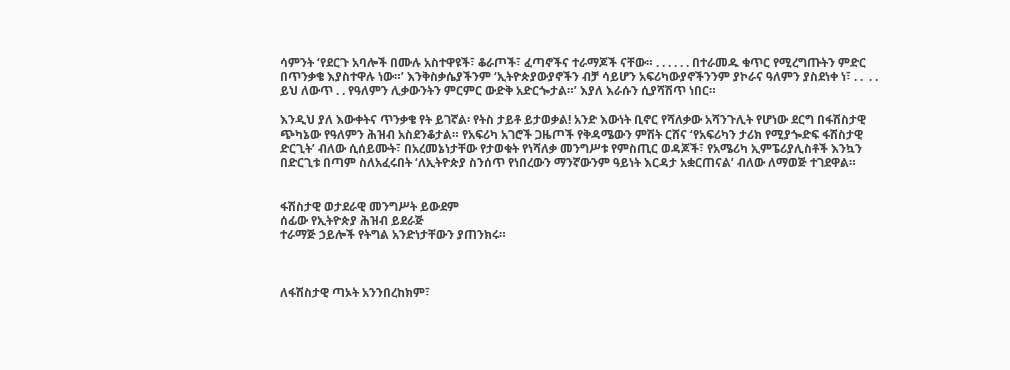ሳምንት ‘የደርጉ አባሎች በሙሉ አስተዋዩች፣ ቆራጦች፣ ፈጣኖችና ተራማጆች ናቸው። . . . . . . በተራመዱ ቁጥር የሚረግጡትን ምድር  በጥንቃቄ እያስተዋሉ ነው።’ እንቅስቃሴያችንም ‘ኢትዮጵያውያኖችን ብቻ ሳይሆን አፍሪካውያኖችንንም ያኮራና ዓለምን ያስደነቀ ነ፣ . .  . . ይህ ለውጥ . . የዓለምን ሊቃውንትን ምርምር ውድቅ አድርጐታል።’ እያለ እራሱን ሲያሻሽጥ ነበር።

እንዲህ ያለ እውቀትና ጥንቃቄ የት ይገኛል፡ የትስ ታይቶ ይታወቃል! አንድ እውነት ቢኖር የሻለቃው አሻንጉሊት የሆነው ደርግ በፋሽስታዊ ጭካኔው የዓለምን ሕዝብ አስደንቆታል። የአፍሪካ አገሮች ጋዜጦች የቅዳሜውን ምሽት ርሸና ‘የአፍሪካን ታሪክ የሚያጐድፍ ፋሽስታዊ ድርጊት’ ብለው ሲሰይሙት፣ በአረመኔነታቸው የታወቁት የነሻለቃ መንግሥቱ የምስጢር ወዳጆች፣ የአሜሪካ ኢምፔሪያሊስቶች እንኳን በድርጊቱ በጣም ስለአፈሩበት ‘ለኢትዮጵያ ስንሰጥ የነበረውን ማንኛውንም ዓይነት እርዳታ አቋርጠናል’ ብለው ለማወጅ ተገደዋል።


ፋሽስታዊ ወታደራዊ መንግሥት ይውደም
ሰፊው የኢትዮጵያ ሕዝብ ይደራጅ
ተራማጅ ኃይሎች የትግል አንድነታቸውን ያጠንክሩ።



ለፋሽስታዊ ጣኦት አንንበረከክም፣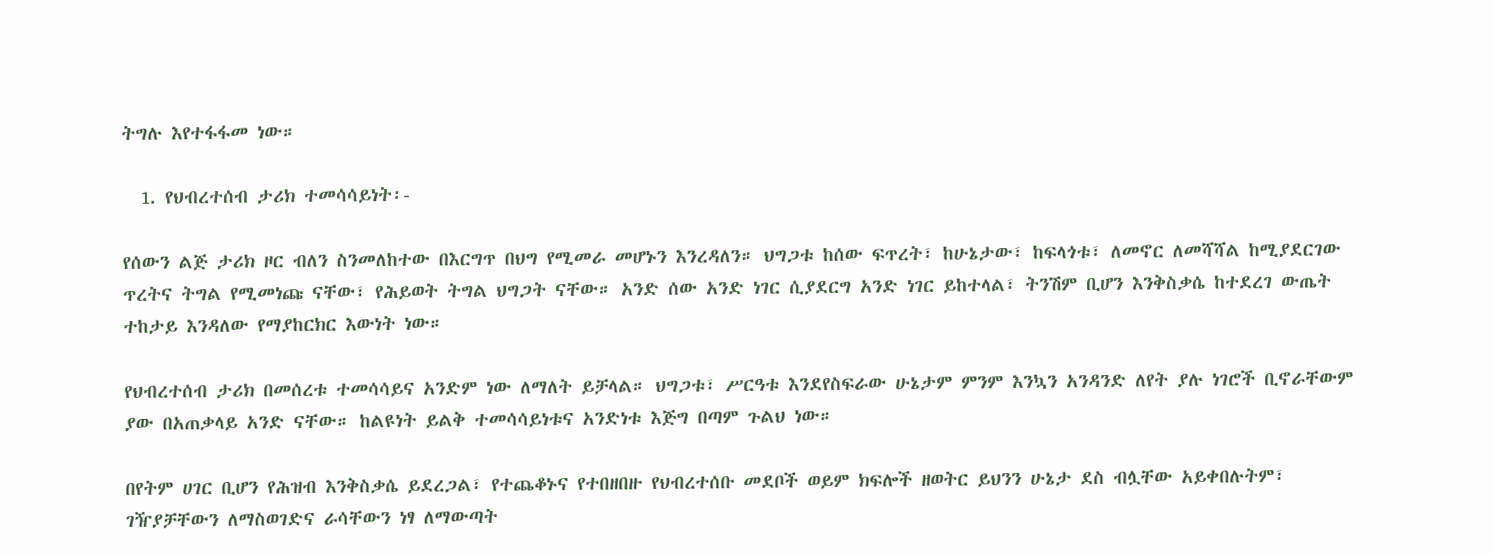ትግሉ እየተፋፋመ ነው።

  1. የህብረተሰብ ታሪክ ተመሳሳይነት፡-

የሰውን ልጅ ታሪክ ዞር ብለን ስንመለከተው በእርግጥ በህግ የሚመራ መሆኑን እንረዳለን። ህግጋቱ ከሰው ፍጥረት፣ ከሁኔታው፣ ከፍላጎቱ፣ ለመኖር ለመሻሻል ከሚያደርገው ጥረትና ትግል የሚመነጩ ናቸው፣ የሕይወት ትግል ህግጋት ናቸው። አንድ ሰው አንድ ነገር ሲያደርግ አንድ ነገር ይከተላል፣ ትንሽም ቢሆን እንቅስቃሴ ከተደረገ ውጤት ተከታይ እንዳለው የማያከርክር እውነት ነው።

የህብረተሰብ ታሪክ በመሰረቱ ተመሳሳይና አንድም ነው ለማለት ይቻላል። ህግጋቱ፣ ሥርዓቱ እንደየስፍራው ሁኔታም ምንም እንኳን አንዳንድ ለየት ያሉ ነገሮች ቢኖራቸውም ያው በአጠቃላይ አንድ ናቸው። ከልዩነት ይልቅ ተመሳሳይነቱና አንድነቱ እጅግ በጣም ጉልህ ነው።

በየትም ሀገር ቢሆን የሕዝብ እንቅስቃሴ ይደረጋል፣ የተጨቆኑና የተበዘበዙ የህብረተሰቡ መደቦች ወይም ክፍሎች ዘወትር ይህንን ሁኔታ ደስ ብሏቸው አይቀበሉትም፣ ገዥያቻቸውን ለማስወገድና ራሳቸውን ነፃ ለማውጣት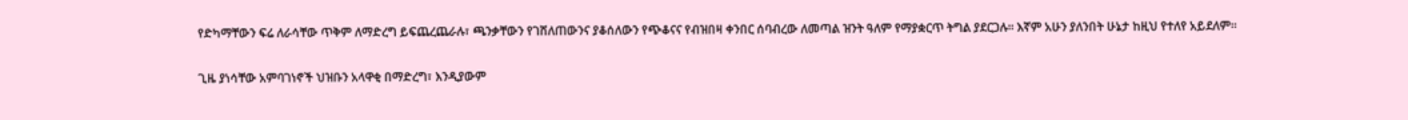የድካማቸውን ፍሬ ለራሳቸው ጥቅም ለማድረግ ይፍጨረጨራሉ፣ ጫንቃቸውን የገሸለጠውንና ያቆሰለውን የጭቆናና የብዝበዛ ቀንበር ሰባብረው ለመጣል ዝንት ዓለም የማያቋርጥ ትግል ያደርጋሉ። እኛም አሁን ያለንበት ሁኔታ ከዚህ የተለየ አይደለም።

ጊዜ ያነሳቸው አምባገነኖች ህዝቡን አላዋቂ በማድረግ፣ እንዲያውም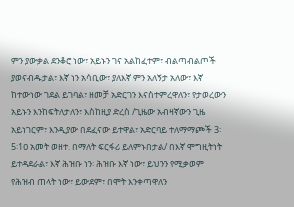ምን ያውቃል ደንቆሮ ነው፣ አይኑን ገና አልከፈተም፣ ብልጣብልጦች ያወናብዱታል፣ እኛ ነን አሳቢው፣ ያለእኛ ምን አለኝታ አለው፣ እኛ ከተውነው ገደል ይገባል፣ ዘመቻ አድርገን እናስተምረዋለን፣ የታወረውን አይኑን እንከፍትለታለን፣ እስከዚያ ድረስ /ጊዜው አብዛኛውን ጊዜ አይነገርም፣ እንዲያው በደፈናው ይተዋል፣ አድርባይ ተለማማጮች 3፡5፡1ዐ አመት ወዘተ. በማለት ፍርፋሪ ይለምኑበታል/ በእኛ ሞግዚትነት ይተዳደራል፣ እኛ ሕዝቡ ነን፡ ሕዝቡ እኛ ነው፣ ይህንን የሚቃወም የሕዝብ ጠላት ነው፣ ይውደም፣ በሞት እንቀጣዋለን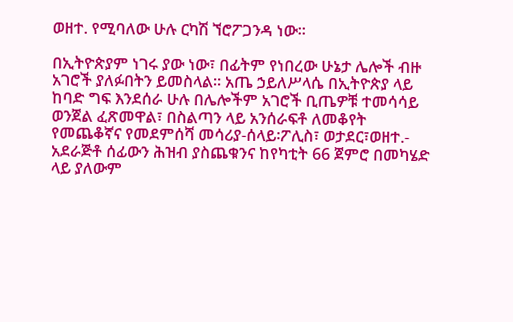ወዘተ. የሚባለው ሁሉ ርካሽ ኘሮፖጋንዳ ነው።

በኢትዮጵያም ነገሩ ያው ነው፣ በፊትም የነበረው ሁኔታ ሌሎች ብዙ አገሮች ያለፉበትን ይመስላል። አጤ ኃይለሥላሴ በኢትዮጵያ ላይ ከባድ ግፍ እንደሰራ ሁሉ በሌሎችም አገሮች ቢጤዎቹ ተመሳሳይ ወንጀል ፈጽመዋል፣ በስልጣን ላይ አንሰራፍቶ ለመቆየት የመጨቆኛና የመደምሰሻ መሳሪያ-ሰላይ፡ፖሊስ፣ ወታደር፣ወዘተ.- አደራጅቶ ሰፊውን ሕዝብ ያስጨቁንና ከየካቲት 66 ጀምሮ በመካሄድ ላይ ያለውም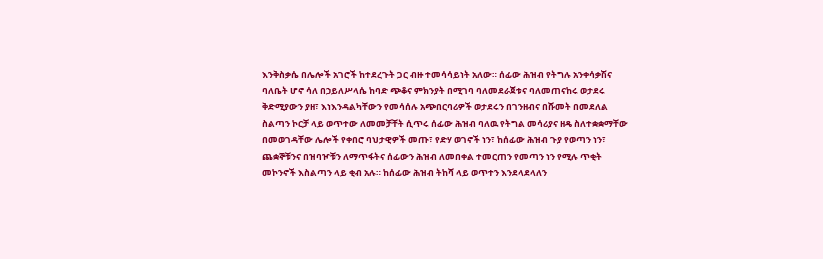እንቅስቃሴ በሌሎች አገሮች ከተደረጉት ጋር ብዙ ተመሳሳይነት አለው። ሰፊው ሕዝብ የትግሉ አንቀሳቃሽና ባለቤት ሆኖ ሳለ በኃይለሥላሴ ከባድ ጭቆና ምክንያት በሚገባ ባለመደራጀቱና ባለመጠናከሩ ወታደሩ ቅድሚያውን ያዘ፣ እነእንዳልካቸውን የመሳሰሉ አጭበርባሪዎች ወታደሩን በገንዘብና በሹመት በመደለል ስልጣን ኮርቻ ላይ ወጥተው ለመመቻቸት ሲጥሩ ሰፊው ሕዝብ ባለዉ የትግል መሳሪያና ዘዴ ስለተቋቋማቸው በመወገዳቸው ሌሎች የቀበሮ ባህታዊዎች መጡ፣ የድሃ ወገኖች ነን፣ ከሰፊው ሕዝብ ጉያ የወጣን ነን፣ ጨቋኞቹንና በዝባዦቹን ለማጥፋትና ሰፊውን ሕዝብ ለመበቀል ተመርጠን የመጣን ነን የሚሉ ጥቂት መኮንኖች እስልጣን ላይ ቂብ አሉ። ከሰፊው ሕዝብ ትከሻ ላይ ወጥተን እንደላደላለን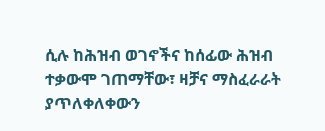ሲሉ ከሕዝብ ወገኖችና ከሰፊው ሕዝብ ተቃውሞ ገጠማቸው፣ ዛቻና ማስፈራራት ያጥለቀለቀውን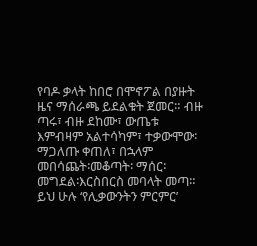የባዶ ቃላት ከበሮ በሞኖፖል በያዙት ዜና ማሰራጫ ይደልቁት ጀመር። ብዙ ጣሩ፣ ብዙ ደከሙ፣ ውጤቱ እምብዛም አልተሳካም፣ ተቃውሞው፡ማጋለጡ ቀጠለ፣ በኋላም መበሳጨት፡መቆጣት፡ ማሰር፡መግደል፡እርስበርስ መባላት መጣ። ይህ ሁሉ ‘የሊቃውንትን ምርምር’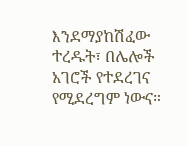እንደማያከሽፈው ተረዱት፣ በሌሎች አገሮች የተደረገና የሚደረግም ነውና።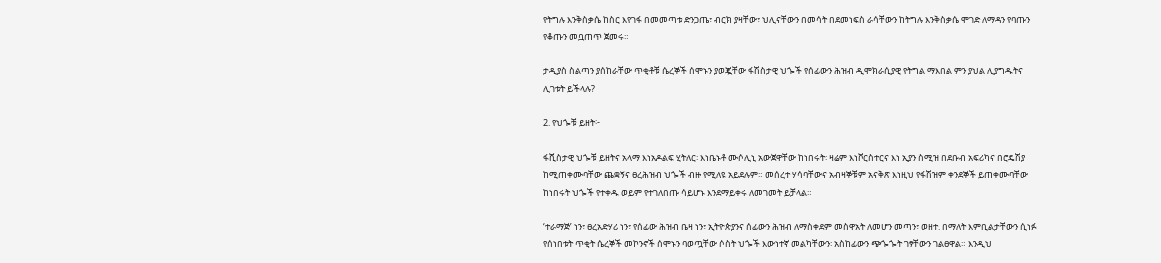የትግሉ እንቅስቃሴ ከስር እየገፋ በመመጣቱ ድንጋጤ፣ ብርክ ያዛቸው፣ ህሊናቸውን በመሳት በደመነፍስ ራሳቸውን ከትግሉ እንቅስቃሴ ሞገድ ለማዳን የባጡን የቆጡን መቧጠጥ ጀመሩ።

ታዲያስ ስልጣን ያሰከራቸው ጥቂቶቹ ሴረኞች ሰሞኑን ያወጇቸው ፋሽስታዊ ህጐች የሰፊውን ሕዝብ ዲሞክራሲያዊ የትግል ማእበል ምን ያህል ሊያግዱትና ሊገቱት ይችላሉ?

2. የህጐቹ ይዘት፦

ፋሺስታዊ ህጐቹ ይዘትና አላማ እነአዶልፍ ሂትለር፡ እነቤኑቶ ሙሶሊኒ አውጀዋቸው ከነበሩት፡ ዛሬም እነቮርስተርና እነ ኢያን ስሚዝ በደቡብ አፍሪካና በሮዴሽያ ከሚጠቀሙባቸው ጨቋኝና ፀረሕዝብ ህጐች ብዙ የሚለዩ አይደሉም። መሰረተ ሃሳባቸውና አብዛኞቹም አናቅጽ እነዚህ የፋሽዝም ቀንደኞች ይጠቀሙባቸው ከነበሩት ህጐች የተቀዱ ወይም የተገለበጡ ሳይሆኑ እንደማይቀሩ ለመገመት ይቻላል።

‘ተራማጅ’ ነን፣ ፀረአድሃሪ ነን፣ የሰፊው ሕዝብ ቤዛ ነን፣ ኢትዮጵያንና ሰፊውን ሕዝብ ለማስቀደም መስዋአት ለመሆን መጣን፣ ወዘተ. በማለት እምቢልታቸውን ሲነፉ የሰነበቱት ጥቂት ሴረኞች መኮንኖች ሰሞኑን ባወጧቸው ሶስት ህጐች እውነተኛ መልካቸውን፡ አስከፊውን ጭጐጐት ገፃቸውን ገልፀዋል። እንዲህ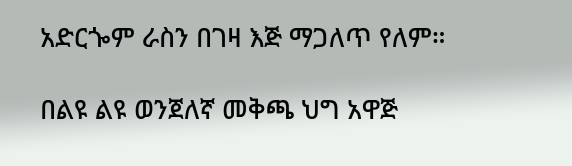አድርጐም ራስን በገዛ እጅ ማጋለጥ የለም።

በልዩ ልዩ ወንጀለኛ መቅጫ ህግ አዋጅ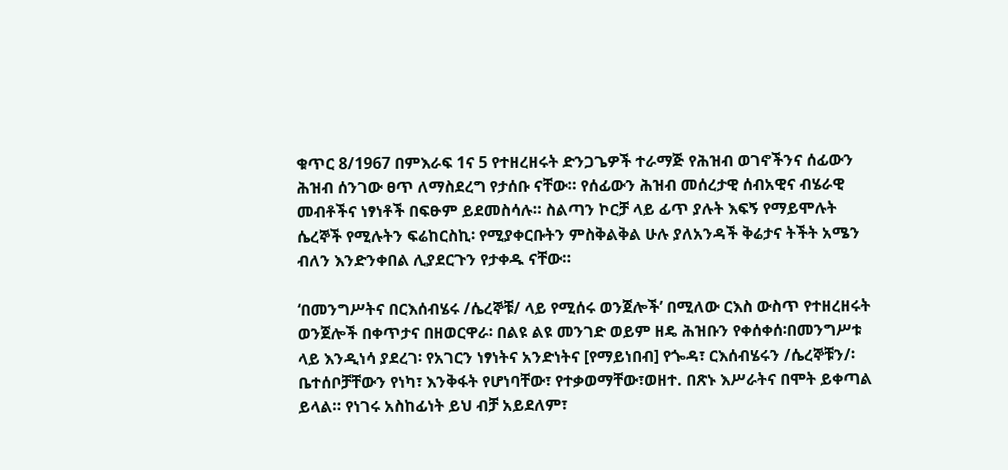ቁጥር 8/1967 በምእራፍ 1ና 5 የተዘረዘሩት ድንጋጌዎች ተራማጅ የሕዝብ ወገኖችንና ሰፊውን ሕዝብ ሰንገው ፀጥ ለማስደረግ የታሰቡ ናቸው። የሰፊውን ሕዝብ መሰረታዊ ሰብአዊና ብሄራዊ መብቶችና ነፃነቶች በፍፁም ይደመስሳሉ። ስልጣን ኮርቻ ላይ ፊጥ ያሉት እፍኝ የማይሞሉት ሴረኞች የሚሉትን ፍሬከርስኪ፡ የሚያቀርቡትን ምስቅልቅል ሁሉ ያለአንዳች ቅሬታና ትችት አሜን ብለን እንድንቀበል ሊያደርጉን የታቀዱ ናቸው።

‘በመንግሥትና በርእሰብሄሩ /ሴረኞቹ/ ላይ የሚሰሩ ወንጀሎች’ በሚለው ርእስ ውስጥ የተዘረዘሩት ወንጀሎች በቀጥታና በዘወርዋራ፡ በልዩ ልዩ መንገድ ወይም ዘዴ ሕዝቡን የቀሰቀሰ፡በመንግሥቱ ላይ እንዲነሳ ያደረገ፡ የአገርን ነፃነትና አንድነትና [የማይነበብ] የጐዳ፣ ርእሰብሄሩን /ሴረኞቹን/፡ ቤተሰቦቻቸውን የነካ፣ እንቅፋት የሆነባቸው፣ የተቃወማቸው፣ወዘተ. በጽኑ እሥራትና በሞት ይቀጣል ይላል። የነገሩ አስከፊነት ይህ ብቻ አይደለም፣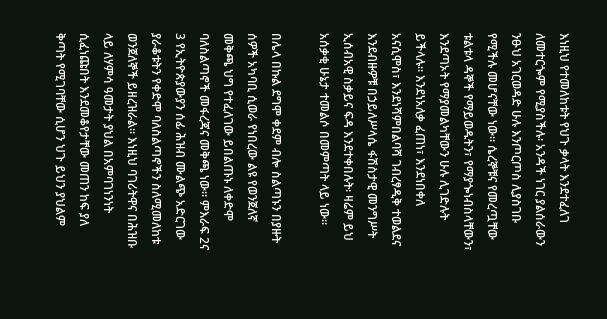እነዚህ የተመለከቱት የህጉ ቃላት እንደተፈለገ ለመተርጐም የሚያስችሉ፡ አንዳች ነገር ያልሰራውን ንፁህ አገርወዳድ ሁሉ እንጦርጦስ ሊያስገቡ የሚችሉ መሆናቸው ነው። ሴረኞቹና የመረጧቸው ቱልቱላ ዳኞች የማይወዱትን፣ የማያጐነብስላቸውን፣ እንደጣኦት የማያመልካቸውን ሁሉ ሊገድሉት ይችላሉ። እንደነአለቃ ፈጠነ፣ እንደነበቀለ አናሲሞስ፣ እንደነሻምበልባሻ ገብረፃዲቅ ተወልደና እንደብዙዎቹ በኃይለሥላሴ ፋሽስታዊ መንግሥት ኢሰብአዊ ስቃይና ፍዳ እንደተቀበሉት፡ ዛሬም ይህ አሰቃቂ ሁኔታ ተመልሶ በመምጣት ላይ ነው።

በሌላ በኩል ደግሞ ቀደም ብሎ ስልጣኑን በያዙት ሰዎች አካባቢ ሲወራ የነበረው ልዩ የወንጀለኛ መቅጫ ህግ የተፈለገው ይበልጡኑ ለቀድሞ ባለስልጣኖች መፋረጃና መቅጫ ነው። ምእራፍ 2ና 3 የኢትዮጵያውያን ሰፊ ሕዝብ ሙልጭ አድርገው ያራቆቱትን የቀድሞ ባለስልጣኖችን ስለሚመለከቱ ወንጀለኞች ይዘረዝራል። እነዚህ ባገሪትዋና በሕዝቡ ላይ ለሃምሳ ዓመታት ያህል በአምባገነንነት ሲፈነጩበት እንደመቆየታቸው መጠን ከፍ ያለ ቅጣት የሚገባቸው ሲሆን ህጉ ይህን ያህልም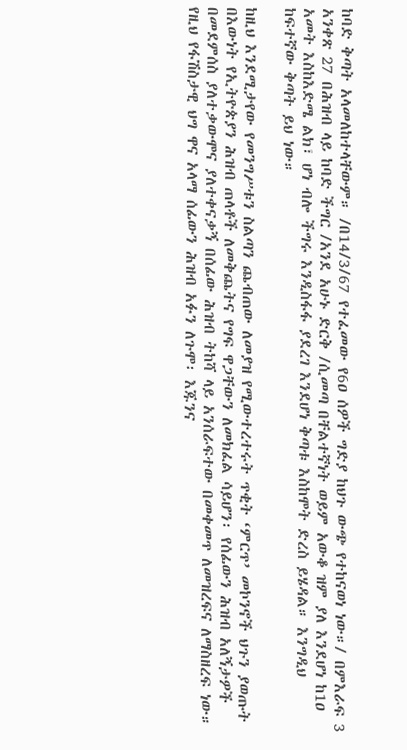ከባድ ቅጣት አላመለከተላቸውም። /በ14/3/67 የተፈመው የ6ዐ ሰዎች ግድያ ከህጉ ውጭ የተከናወነ ነው።/ በምእራፍ 3 አንቀጽ 27 በሕዝብ ላይ ከባድ ችግር /አንደ አሁኑ ድርቅ /ሲመጣ በቸልተኛነት ወይም አውቆ ዝም ያለ እንደሆነ ከ1ዐ አመት እስከእድሜ ልክ፣ ሆነ ብሎ ችግሩ እንዲስፋፋ ያደረገ እንደሆነ ቅጣቱ እስከሞት ድረስ ይሄዳል። እንግዲህ ከፍተኛው ቅጣት ይህ ነው።

ከዚህ እንደሚታየው የመንግሥቱን ስልጣን ጨብጠው ለመያዝ የሚውተረተሩት ጥቂት ‘ምርጥ’ መኮንኖች ህጉን ያወጡት በእውነት የኢትዮጵያን ሕዝብ ጠላቶች ለመቅጨትና የግፍ ዋጋቸውን ለመክፈል ሳይሆን፡ የሰፊውን ሕዝብ አለኝታዎች በመደምሰስ ያለተቃውሞና ያለተቀናቃኝ በሰፊው ሕዝብ ትከሻ ላይ አንሰራፍተው በመቀመጥ ለመዝረፍና ለማስዘረፍ ነው። የዚህ የፋሽስታዊ ህግ ዋና አላማ ሰፊውን ሕዝብ አፉን ለጉሞ፡ እጁንና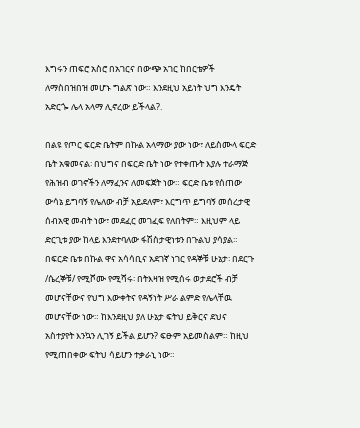እግሩን ጠፍሮ አስሮ በአገርና በውጭ አገር ከበርቴዎች ለማስበዝበዝ መሆኑ ግልጽ ነው። እንደዚህ አይነት ህግ እንዴት አድርጐ ሌላ አላማ ሊኖረው ይችላል?.

በልዩ የጦር ፍርድ ቤትም በኩል አላማው ያው ነው፣ ለይስሙላ ፍርድ ቤት አቁመናል፡ በህግና በፍርድ ቤት ነው የተቀጡት እያሉ ተራማጅ የሕዝብ ወገኖችን ለማፈንና ለመፍጀት ነው። ፍርድ ቤቱ የሰጠው ውሳኔ ይግባኝ የሌለው ብቻ አይደለም፣ እርግጥ ይግባኝ መሰረታዊ ሰብአዊ መብት ነው፣ መደፈር መገፈፍ የለበትም። እዚህም ላይ ድርጊቱ ያው ከላይ እንደተባለው ፋሽስታዊነቱን በጉልህ ያሳያል። በፍርድ ቤቱ በኩል ዋና አሳሳቢና አደገኛ ነገር የዳኞቹ ሁኔታ፡ በደርጉ /ሴረኞቹ/ የሚሾሙ የሚሻሩ፡ በትእዛዝ የሚሰሩ ወታደሮች ብቻ መሆናቸውና የህግ እውቀትና የዳኝነት ሥራ ልምድ የሌላቸዉ መሆናቸው ነው። ከእንደዚህ ያለ ሁኔታ ፍትህ ይቅርና ደህና አስተያየት እንኳን ሊገኝ ይችል ይሆን? ፍፁም አይመስልም። ከዚህ የሚጠበቀው ፍትህ ሳይሆን ተቃራኒ ነው።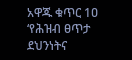አዋጁ ቁጥር 1ዐ ‘የሕዝብ ፀጥታ ደህንነትና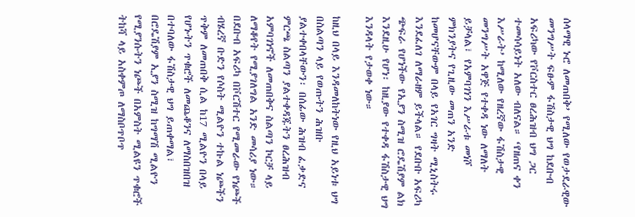ሰላማዊ ኑሮ ለመጠበቅ’ የሚለው የወታደራዊው መንግሥት ፍፁም ፋሽስታዊ ህግ ከደቡብ አፍሪካው የቮርስተር ፀረሕዝብ ህግ ጋር ተመሳሳይነት አለው ብለናል። ‘የዘጠና ቀን እሥራት’ ከሚለው የዘረኛው ፋሽስታዊ መንግሥት አዋጅ የተቀዳ ነው ለማለት ይቻላል፣ የአምባገነን እሥራቱ መነሾ ምክንያትና የጊዚው መጠን አንድ ከመሆናቸውም በላይ የአገር ግዛት ሚኒስትሩ እንደፈለገ ለማራዘም ይችላል። የደቡቡ አፍሪካ ጭፍራ የሆነችው የኢያን ስሚዝ ሮዴሽያም ልክ እንደዚሁ የሆነ፡ ከዚያው የተቀዳ ፋሽስታዊ ህግ እንዳላት የታወቀ ነው።

ከዚህ በላይ እንዳመለከትነው የዚህ አይነቱ ህግ በስልጣን ላይ የወጡትን ሕዝቡ ያልተቀበላቸውን፡ በሰፊው ሕዝብ ፈቃድና ምርጫ ስልጣን ያልተቀዳጁትን ፀረሕዝብ አምባገነኖች ለመጠበቅና ስልጣን ኮርቻ ላይ ለማቆየት የሚያገለግል አንድ መሳሪያ ነው። በደቡብ አፍሪካ በቮርሽተር የሚመራው የነጮች ብሄረኛ ቡድን የሶስት ሚልዮን ተኩል ነጮችን ጥቅም ለመጠበቅ ሲል ከ17 ሚልዮን በላይ የሆኑትን ጥቁሮች ለመጨቆንና ለማስበዝበዝ በተባለው ፋሽስታዊ ህግ ይጠቀማል፣ በሮዴሽያም ኢያን ስሚዝ ከግማሽ ሚልዮን የሚያንሱትን ነጮች በአምስት ሚልዩን ጥቁሮች ትከሻ ላይ አስቀምጦ ለማስቦጥቦጥ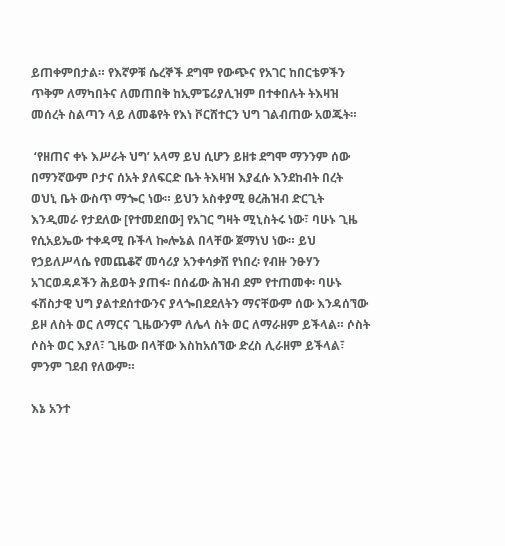ይጠቀምበታል። የእኛዎቹ ሴረኞች ደግሞ የውጭና የአገር ከበርቴዎችን ጥቅም ለማካበትና ለመጠበቅ ከኢምፔሪያሊዝም በተቀበሉት ትእዛዝ መሰረት ስልጣን ላይ ለመቆየት የእነ ቮርሸተርን ህግ ገልብጠው አወጁት።

 ‘የዘጠና ቀኑ እሥራት ህግ’ አላማ ይህ ሲሆን ይዘቱ ደግሞ ማንንም ሰው በማንኛውም ቦታና ሰአት ያለፍርድ ቤት ትእዛዝ እያፈሱ እንደከብት በረት ወህኒ ቤት ውስጥ ማጐር ነው። ይህን አስቀያሚ ፀረሕዝብ ድርጊት እንዲመራ የታደለው [የተመደበው] የአገር ግዛት ሚኒስትሩ ነው፣ ባሁኑ ጊዜ የሲአይኤው ተቀዳሚ ቡችላ ኰሎኔል በላቸው ጀማነህ ነው። ይህ የኃይለሥላሴ የመጨቆኛ መሳሪያ አንቀሳቃሽ የነበረ፡ የብዙ ንፁሃን አገርወዳዶችን ሕይወት ያጠፋ፡ በሰፊው ሕዝብ ደም የተጠመቀ፡ ባሁኑ ፋሽስታዊ ህግ ያልተደሰተውንና ያላጐበደደለትን ማናቸውም ሰው እንዳሰኘው ይዞ ለስት ወር ለማርና ጊዜውንም ለሌላ ስት ወር ለማራዘም ይችላል። ሶስት ሶስት ወር እያለ፣ ጊዜው በላቸው እስከአሰኘው ድረስ ሊራዘም ይችላል፣ ምንም ገደብ የለውም።

እኔ አንተ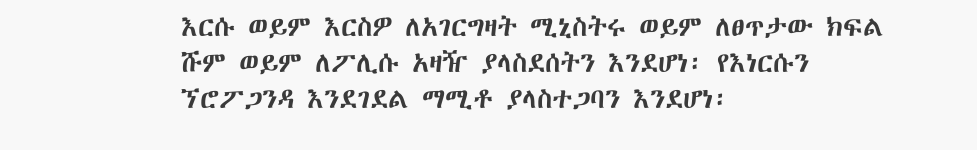እርሱ ወይም እርስዎ ለአገርግዛት ሚኒስትሩ ወይም ለፀጥታው ክፍል ሹም ወይም ለፖሊሱ አዛዥ ያላስደሰትን እንደሆነ፡ የእነርሱን ኘሮፖጋንዳ እንደገደል ማሚቶ ያላስተጋባን እንደሆነ፡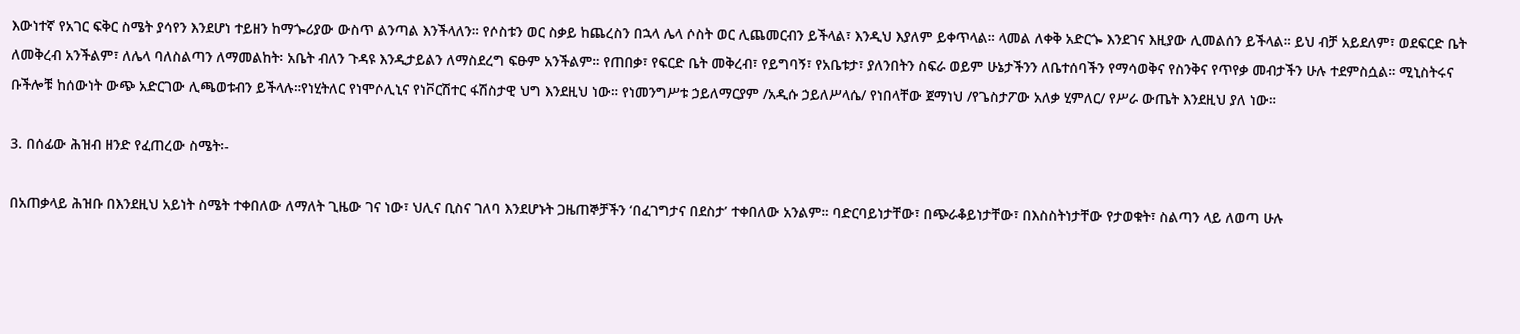እውነተኛ የአገር ፍቅር ስሜት ያሳየን እንደሆነ ተይዘን ከማጐሪያው ውስጥ ልንጣል እንችላለን። የሶስቱን ወር ስቃይ ከጨረስን በኋላ ሌላ ሶስት ወር ሊጨመርብን ይችላል፣ እንዲህ እያለም ይቀጥላል። ላመል ለቀቅ አድርጐ እንደገና እዚያው ሊመልሰን ይችላል። ይህ ብቻ አይደለም፣ ወደፍርድ ቤት ለመቅረብ አንችልም፣ ለሌላ ባለስልጣን ለማመልከት፡ አቤት ብለን ጉዳዩ እንዲታይልን ለማስደረግ ፍፁም አንችልም። የጠበቃ፣ የፍርድ ቤት መቅረብ፣ የይግባኝ፣ የአቤቱታ፣ ያለንበትን ስፍራ ወይም ሁኔታችንን ለቤተሰባችን የማሳወቅና የስንቅና የጥየቃ መብታችን ሁሉ ተደምስሷል። ሚኒስትሩና ቡችሎቹ ከሰውነት ውጭ አድርገው ሊጫወቱብን ይችላሉ።የነሂትለር የነሞሶሊኒና የነቮርሽተር ፋሽስታዊ ህግ እንደዚህ ነው። የነመንግሥቱ ኃይለማርያም /አዲሱ ኃይለሥላሴ/ የነበላቸው ጀማነህ /የጌስታፖው አለቃ ሂምለር/ የሥራ ውጤት እንደዚህ ያለ ነው።

3. በሰፊው ሕዝብ ዘንድ የፈጠረው ስሜት፡-

በአጠቃላይ ሕዝቡ በእንደዚህ አይነት ስሜት ተቀበለው ለማለት ጊዜው ገና ነው፣ ህሊና ቢስና ገለባ እንደሆኑት ጋዜጠኞቻችን ‘በፈገግታና በደስታ’ ተቀበለው አንልም። ባድርባይነታቸው፣ በጭራቆይነታቸው፣ በእስስትነታቸው የታወቁት፣ ስልጣን ላይ ለወጣ ሁሉ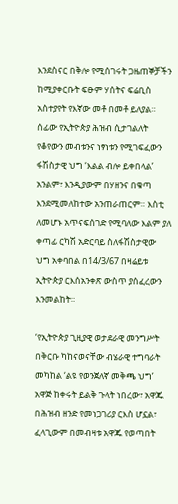እንደስናር በቅሎ የሚሰገሩት ጋዜጠኞቻችን ከሚያቀርቡት ፍፁም ሃሰትና ፍሬቢስ አስተያየት የእኛው መቶ በመቶ ይለያል። ሰፊው የኢትዮጵያ ሕዝብ ሲታገልለት የቆየውን መብቱንና ነፃነቱን የሚገፍፈውን ፋሽስታዊ ህግ ‘እልል ብሎ ይቀበላል’ አንልም፣ እንዲያውም በሃዘንና በቁጣ እንደሚመለከተው አንጠራጠርም። እስቲ ለመሆኑ አጥናፍሰገድ የሚባለው እልም ያለ ቀጣፊ ርካሽ አድርባይ ስለፋሽስታዊው ህግ አቀባበል በ14/3/67 በዛሬይቱ ኢትዮጵያ ርእሰአንቀጽ ውስጥ ያሰፈረውን እንመልከት።

‘የኢትዮጵያ ጊዚያዊ ወታደራዊ መንግሥት በቅርቡ ካከናወናቸው ብሄራዊ ተግባራት መካከል ‘ልዩ የወንጀለኛ መቅጫ ህግ’ አዋጅ ከቀሩት ይልቅ ጉላት ነበረው፣ አዋጁ በሕዝብ ዘንድ የመነጋገሪያ ርእስ ሆኗል፣ ፈላጊውም በመብዛቱ አዋጁ የወጣበት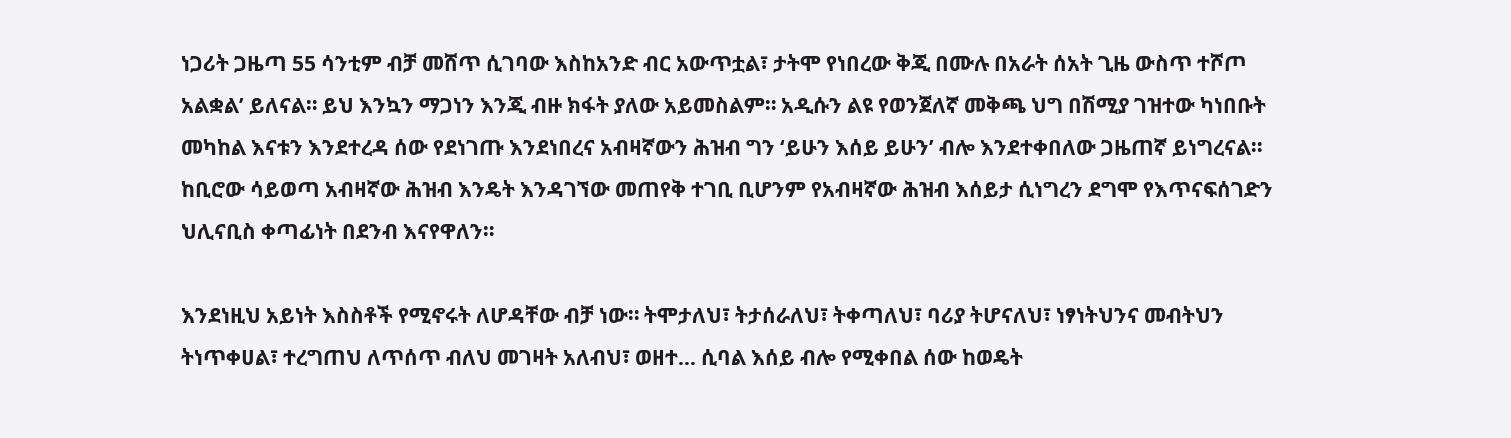ነጋሪት ጋዜጣ 55 ሳንቲም ብቻ መሸጥ ሲገባው እስከአንድ ብር አውጥቷል፣ ታትሞ የነበረው ቅጂ በሙሉ በአራት ሰአት ጊዜ ውስጥ ተሾጦ አልቋል’ ይለናል። ይህ እንኳን ማጋነን እንጂ ብዙ ክፋት ያለው አይመስልም። አዲሱን ልዩ የወንጀለኛ መቅጫ ህግ በሽሚያ ገዝተው ካነበቡት መካከል እናቱን እንደተረዳ ሰው የደነገጡ እንደነበረና አብዛኛውን ሕዝብ ግን ‘ይሁን እሰይ ይሁን’ ብሎ እንደተቀበለው ጋዜጠኛ ይነግረናል። ከቢሮው ሳይወጣ አብዛኛው ሕዝብ እንዴት እንዳገኘው መጠየቅ ተገቢ ቢሆንም የአብዛኛው ሕዝብ እሰይታ ሲነግረን ደግሞ የእጥናፍሰገድን ህሊናቢስ ቀጣፊነት በደንብ እናየዋለን።

እንደነዚህ አይነት እስስቶች የሚኖሩት ለሆዳቸው ብቻ ነው። ትሞታለህ፣ ትታሰራለህ፣ ትቀጣለህ፣ ባሪያ ትሆናለህ፣ ነፃነትህንና መብትህን ትነጥቀሀል፣ ተረግጠህ ለጥሰጥ ብለህ መገዛት አለብህ፣ ወዘተ… ሲባል እሰይ ብሎ የሚቀበል ሰው ከወዴት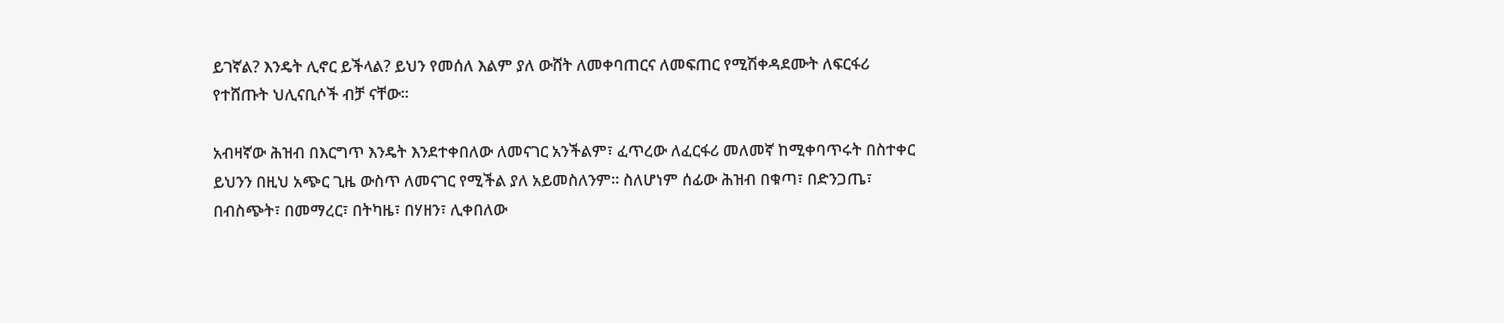ይገኛል? እንዴት ሊኖር ይችላል? ይህን የመሰለ እልም ያለ ውሸት ለመቀባጠርና ለመፍጠር የሚሽቀዳደሙት ለፍርፋሪ የተሸጡት ህሊናቢሶች ብቻ ናቸው።

አብዛኛው ሕዝብ በእርግጥ እንዴት እንደተቀበለው ለመናገር አንችልም፣ ፈጥረው ለፈርፋሪ መለመኛ ከሚቀባጥሩት በስተቀር ይህንን በዚህ አጭር ጊዜ ውስጥ ለመናገር የሚችል ያለ አይመስለንም። ስለሆነም ሰፊው ሕዝብ በቁጣ፣ በድንጋጤ፣ በብስጭት፣ በመማረር፣ በትካዜ፣ በሃዘን፣ ሊቀበለው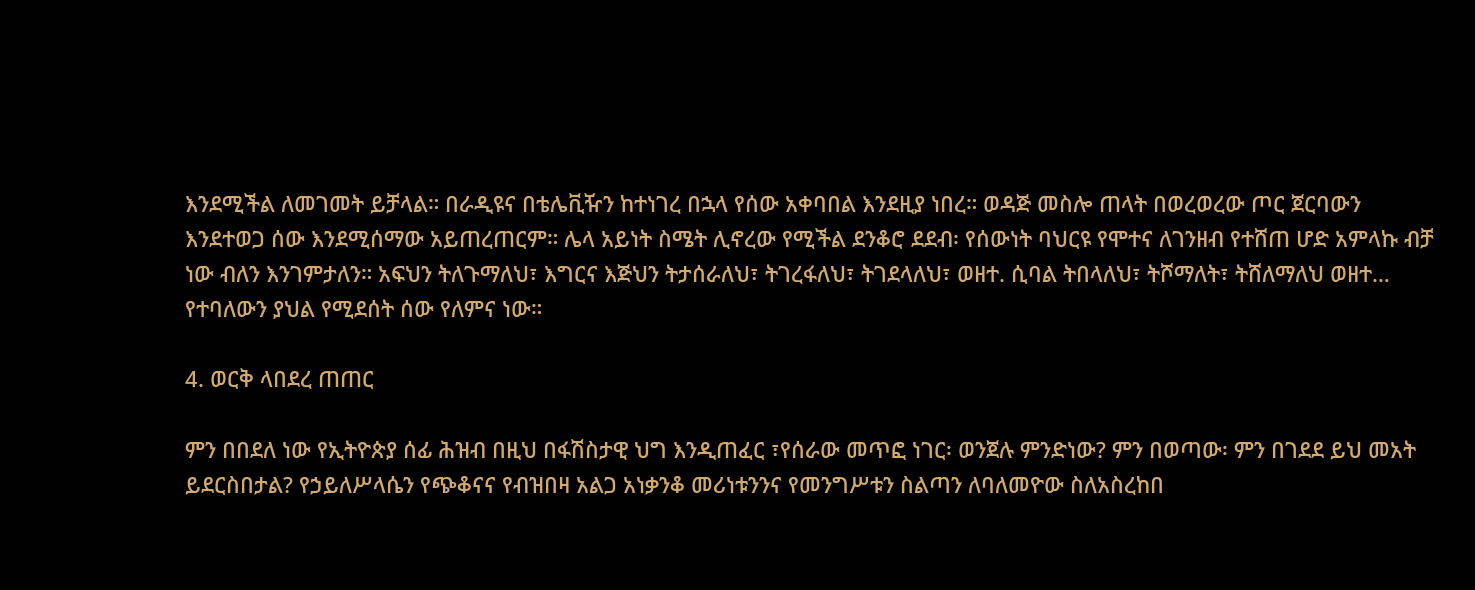እንደሚችል ለመገመት ይቻላል። በራዲዩና በቴሌቪዥን ከተነገረ በኋላ የሰው አቀባበል እንደዚያ ነበረ። ወዳጅ መስሎ ጠላት በወረወረው ጦር ጀርባውን እንደተወጋ ሰው እንደሚሰማው አይጠረጠርም። ሌላ አይነት ስሜት ሊኖረው የሚችል ደንቆሮ ደደብ፡ የሰውነት ባህርዩ የሞተና ለገንዘብ የተሸጠ ሆድ አምላኩ ብቻ ነው ብለን እንገምታለን። አፍህን ትለጉማለህ፣ እግርና እጅህን ትታሰራለህ፣ ትገረፋለህ፣ ትገደላለህ፣ ወዘተ. ሲባል ትበላለህ፣ ትሾማለት፣ ትሸለማለህ ወዘተ… የተባለውን ያህል የሚደሰት ሰው የለምና ነው።

4. ወርቅ ላበደረ ጠጠር

ምን በበደለ ነው የኢትዮጵያ ሰፊ ሕዝብ በዚህ በፋሽስታዊ ህግ እንዲጠፈር ፣የሰራው መጥፎ ነገር፡ ወንጀሉ ምንድነው? ምን በወጣው፡ ምን በገደደ ይህ መአት ይደርስበታል? የኃይለሥላሴን የጭቆናና የብዝበዛ አልጋ አነቃንቆ መሪነቱንንና የመንግሥቱን ስልጣን ለባለመዮው ስለአስረከበ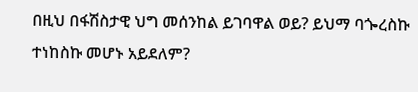በዚህ በፋሽስታዊ ህግ መሰንከል ይገባዋል ወይ? ይህማ ባጐረስኩ ተነከስኩ መሆኑ አይደለም?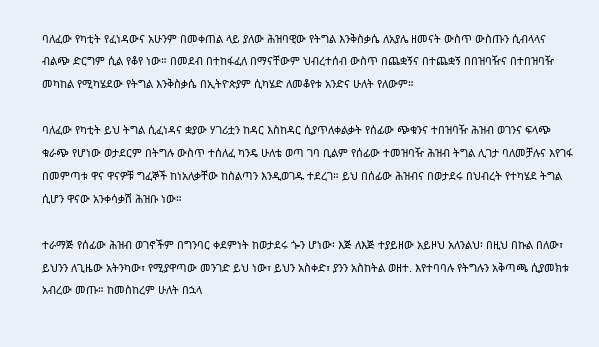ባለፈው የካቲት የፈነዳውና አሁንም በመቀጠል ላይ ያለው ሕዝባዊው የትግል እንቅስቃሴ ለአያሌ ዘመናት ውስጥ ውስጡን ሲብላላና ብልጭ ድርግም ሲል የቆየ ነው። በመደብ በተከፋፈለ በማናቸውም ህብረተሰብ ውስጥ በጨቋኝና በተጨቋኝ በበዝባዥና በተበዝባዥ መካከል የሚካሄደው የትግል እንቅስቃሴ በኢትዮጵያም ሲካሄድ ለመቆየቱ አንድና ሁለት የለውም።

ባለፈው የካቲት ይህ ትግል ሲፈነዳና ቋያው ሃገሪቷን ከዳር እስከዳር ሲያጥለቀልቃት የሰፊው ጭቁንና ተበዝባዥ ሕዝብ ወገንና ፍላጭ ቁራጭ የሆነው ወታደርም በትግሉ ውስጥ ተሰለፈ ካንዴ ሁለቴ ወጣ ገባ ቢልም የሰፊው ተመዝባዥ ሕዝብ ትግል ሊገታ ባለመቻሉና እየገፋ በመምጣቱ ዋና ዋናዎቹ ግፈኞች ከነአለቃቸው ከስልጣን እንዲወገዱ ተደረገ። ይህ በሰፊው ሕዝብና በወታደሩ በህብረት የተካሄደ ትግል ሲሆን ዋናው አንቀሳቃሽ ሕዝቡ ነው።

ተራማጅ የሰፊው ሕዝብ ወገኖችም በግንባር ቀደምነት ከወታደሩ ጐን ሆነው፡ እጅ ለእጅ ተያይዘው አይዞህ አለንልህ፡ በዚህ በኩል በለው፣ ይህንን ለጊዜው አትንካው፣ የሚያዋጣው መንገድ ይህ ነው፣ ይህን አስቀድ፣ ያንን አስከትል ወዘተ. እየተባባሉ የትግሉን አቅጣጫ ሲያመክቱ አብረው መጡ። ከመስከረም ሁለት በኋላ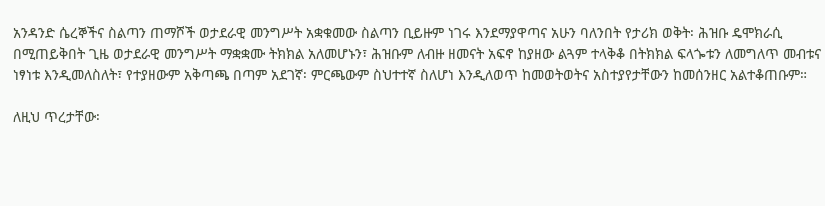አንዳንድ ሴረኞችና ስልጣን ጠማሾች ወታደራዊ መንግሥት አቋቁመው ስልጣን ቢይዙም ነገሩ እንደማያዋጣና አሁን ባለንበት የታሪክ ወቅት፡ ሕዝቡ ዴሞክራሲ በሚጠይቅበት ጊዜ ወታደራዊ መንግሥት ማቋቋሙ ትክክል አለመሆኑን፣ ሕዝቡም ለብዙ ዘመናት አፍኖ ከያዘው ልጓም ተላቅቆ በትክክል ፍላጐቱን ለመግለጥ መብቱና ነፃነቱ እንዲመለስለት፣ የተያዘውም አቅጣጫ በጣም አደገኛ፡ ምርጫውም ስህተተኛ ስለሆነ እንዲለወጥ ከመወትወትና አስተያየታቸውን ከመሰንዘር አልተቆጠቡም።

ለዚህ ጥረታቸው፡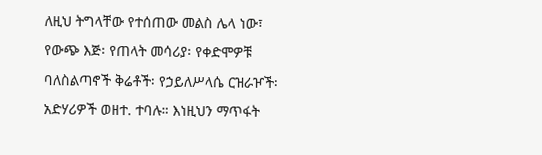ለዚህ ትግላቸው የተሰጠው መልስ ሌላ ነው፣ የውጭ እጅ፡ የጠላት መሳሪያ፡ የቀድሞዎቹ ባለስልጣኖች ቅሬቶች፡ የኃይለሥላሴ ርዝራዦች፡ አድሃሪዎች ወዘተ. ተባሉ። እነዚህን ማጥፋት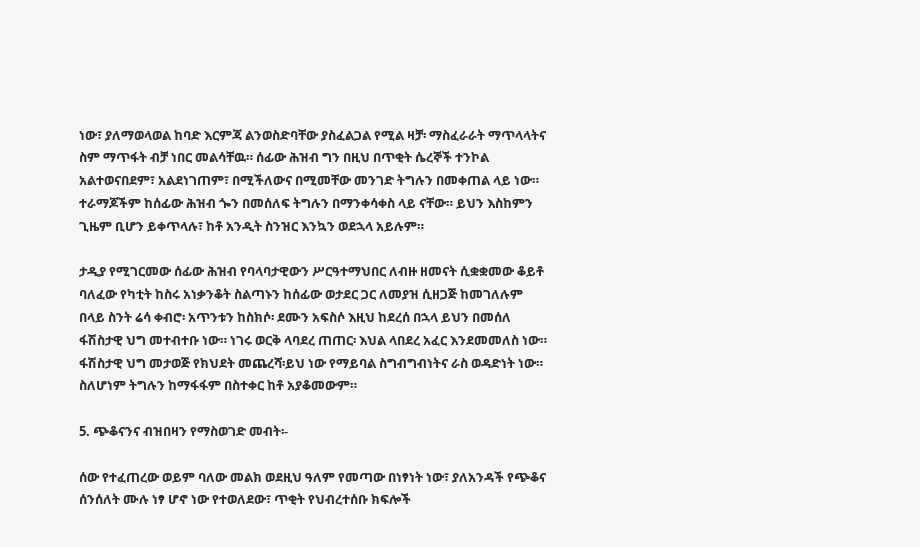ነው፣ ያለማወላወል ከባድ እርምጃ ልንወስድባቸው ያስፈልጋል የሚል ዛቻ፡ ማስፈራራት ማጥላላትና ስም ማጥፋት ብቻ ነበር መልሳቸዉ። ሰፊው ሕዝብ ግን በዚህ በጥቂት ሴረኞች ተንኮል አልተወናበደም፣ አልደነገጠም፣ በሚችለውና በሚመቸው መንገድ ትግሉን በመቀጠል ላይ ነው። ተራማጆችም ከሰፊው ሕዝብ ጐን በመሰለፍ ትግሉን በማንቀሳቀስ ላይ ናቸው። ይህን እስከምን ጊዜም ቢሆን ይቀጥላሉ፣ ከቶ አንዲት ስንዝር እንኳን ወደኋላ አይሉም።

ታዲያ የሚገርመው ሰፊው ሕዝብ የባላባታዊውን ሥርዓተማህበር ለብዙ ዘመናት ሲቋቋመው ቆይቶ ባለፈው የካቲት ከስሩ አነቃንቆት ስልጣኑን ከሰፊው ወታደር ጋር ለመያዝ ሲዘጋጅ ከመገለሉም በላይ ስንት ሬሳ ቀብሮ፡ አጥንቱን ከስክሶ፡ ደሙን አፍስሶ እዚህ ከደረሰ በኋላ ይህን በመሰለ ፋሽስታዊ ህግ መተብተቡ ነው። ነገሩ ወርቅ ላባደረ ጠጠር፡ እህል ላበደረ አፈር እንደመመለስ ነው። ፋሽስታዊ ህግ መታወጅ የክህደት መጨረሻ፡ይህ ነው የማይባል ስግብግብነትና ራስ ወዳድነት ነው። ስለሆነም ትግሉን ከማፋፋም በስተቀር ከቶ አያቆመውም።

5. ጭቆናንና ብዝበዛን የማስወገድ መብት፡-

ሰው የተፈጠረው ወይም ባለው መልክ ወደዚህ ዓለም የመጣው በነፃነት ነው፣ ያለአንዳች የጭቆና ሰንሰለት ሙሉ ነፃ ሆኖ ነው የተወለደው፣ ጥቂት የህብረተሰቡ ክፍሎች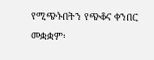የሚጭኑበትን የጭቆና ቀንበር መቋቋም፡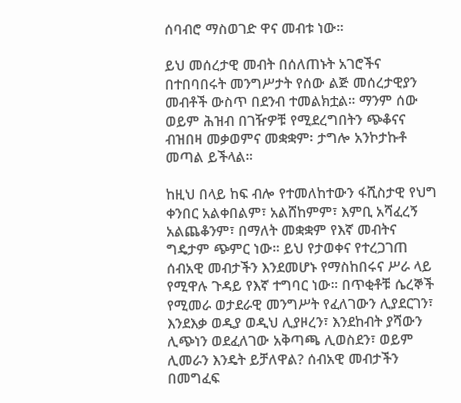ሰባብሮ ማስወገድ ዋና መብቱ ነው።

ይህ መሰረታዊ መብት በሰለጠኑት አገሮችና በተበባበሩት መንግሥታት የሰው ልጅ መሰረታዊያን መብቶች ውስጥ በደንብ ተመልክቷል። ማንም ሰው ወይም ሕዝብ በገዥዎቹ የሚደረግበትን ጭቆናና ብዝበዛ መቃወምና መቋቋም፡ ታግሎ አንኮታኩቶ መጣል ይችላል።

ከዚህ በላይ ከፍ ብሎ የተመለከተውን ፋሺስታዊ የህግ ቀንበር አልቀበልም፣ አልሸከምም፣ እምቢ አሻፈረኝ አልጨቆንም፣ በማለት መቋቋም የእኛ መብትና ግዴታም ጭምር ነው። ይህ የታወቀና የተረጋገጠ ሰብአዊ መብታችን እንደመሆኑ የማስከበሩና ሥራ ላይ የሚዋሉ ጉዳይ የእኛ ተግባር ነው። በጥቂቶቹ ሴረኞች የሚመራ ወታደራዊ መንግሥት የፈለገውን ሊያደርገን፣ እንደእቃ ወዲያ ወዲህ ሊያዞረን፣ እንደከብት ያሻውን ሊጭነን ወደፈለገው አቅጣጫ ሊወስደን፣ ወይም ሊመራን እንዴት ይቻለዋል? ሰብአዊ መብታችን በመግፈፍ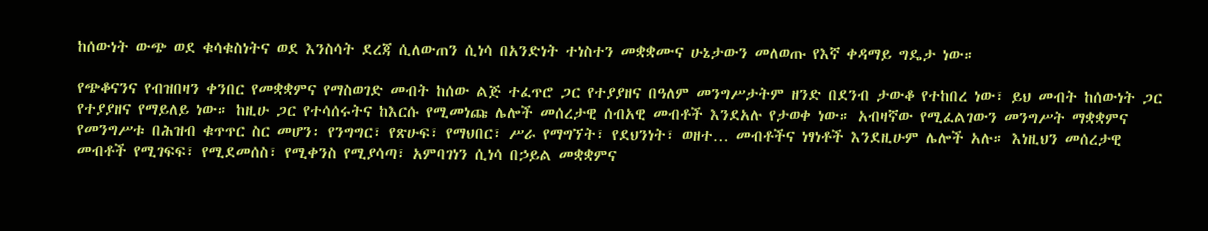ከሰውነት ውጭ ወደ ቁሳቁስነትና ወደ እንስሳት ደረጃ ሲለውጠን ሲነሳ በአንድነት ተነስተን መቋቋሙና ሁኔታውን መለወጡ የእኛ ቀዳማይ ግዴታ ነው።

የጭቆናንና የብዝበዛን ቀንበር የመቋቋምና የማስወገድ መብት ከሰው ልጅ ተፈጥሮ ጋር የተያያዘና በዓለም መንግሥታትም ዘንድ በደንብ ታውቆ የተከበረ ነው፣ ይህ መብት ከሰውነት ጋር የተያያዘና የማይለይ ነው። ከዚሁ ጋር የተሳሰሩትና ከእርሱ የሚመነጩ ሌሎች መሰረታዊ ሰብአዊ መብቶች እንደአሉ የታወቀ ነው። አብዛኛው የሚፈልገውን መንግሥት ማቋቋምና የመንግሥቱ በሕዝብ ቁጥጥር ስር መሆን፡ የንግግር፣ የጽሁፍ፣ የማህበር፣ ሥራ የማግኘት፣ የደህንነት፣ ወዘተ… መብቶችና ነፃነቶች እንደዚሁም ሌሎች አሉ። እነዚህን መሰረታዊ መብቶች የሚገፍፍ፣ የሚደመሰስ፣ የሚቀንስ የሚያሳጣ፣ አምባገነን ሲነሳ በኃይል መቋቋምና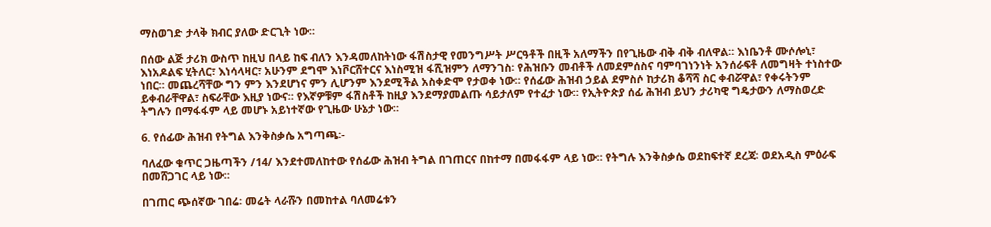ማስወገድ ታላቅ ክብር ያለው ድርጊት ነው።

በሰው ልጅ ታሪክ ውስጥ ከዚህ በላይ ከፍ ብለን እንዳመለከትነው ፋሽስታዊ የመንግሥት ሥርዓቶች በዚች አለማችን በየጊዜው ብቅ ብቅ ብለዋል። እነቤንቶ ሙሶሎኒ፣ እነአዶልፍ ሂትለር፣ እነሳላዛር፣ አሁንም ደግሞ እነቮርሸተርና እነስሚዝ ፋሺዝምን ለማንገስ፡ የሕዝቡን መብቶች ለመደምሰስና ባምባገነንነት አንሰራፍቶ ለመግዛት ተነስተው ነበር። መጨረሻቸው ግን ምን እንደሆነና ምን ሊሆንም እንደሚችል አስቀድሞ የታወቀ ነው። የሰፊው ሕዝብ ኃይል ደምስሶ ከታሪክ ቆሻሻ ስር ቀብሯዋል፣ የቀሩትንም ይቀብራቸዋል፣ ስፍራቸው እዚያ ነውና። የእኛዎቹም ፋሽስቶች ከዚያ እንደማያመልጡ ሳይታለም የተፈታ ነው። የኢትዮጵያ ሰፊ ሕዝብ ይህን ታሪካዊ ግዴታውን ለማስወረድ ትግሉን በማፋፋም ላይ መሆኑ አይነተኛው የጊዜው ሁኔታ ነው።

6. የሰፊው ሕዝብ የትግል እንቅስቃሴ አግጣጫ፡-

ባለፈው ቁጥር ጋዜጣችን /14/ እንደተመለከተው የሰፊው ሕዝብ ትግል በገጠርና በከተማ በመፋፋም ላይ ነው። የትግሉ እንቅስቃሴ ወደከፍተኛ ደረጃ፡ ወደአዲስ ምዕራፍ በመሸጋገር ላይ ነው።

በገጠር ጭሰኛው ገበሬ፡ መሬት ላራሹን በመከተል ባለመሬቱን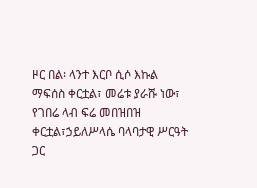ዞር በል፡ ላንተ እርቦ ሲሶ እኩል ማፍሰስ ቀርቷል፣ መሬቱ ያራሹ ነው፣ የገበሬ ላብ ፍሬ መበዝበዝ ቀርቷል፣ኃይለሥላሴ ባላባታዊ ሥርዓት ጋር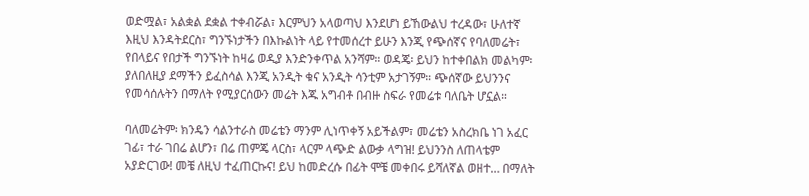ወድሟል፣ አልቋል ደቋል ተቀብሯል፣ እርምህን አላወጣህ እንደሆነ ይኸውልህ ተረዳው፣ ሁለተኛ እዚህ እንዳትደርስ፣ ግንኙነታችን በእኩልነት ላይ የተመሰረተ ይሁን እንጂ የጭሰኛና የባለመሬት፣ የበላይና የበታች ግንኙነት ከዛሬ ወዲያ እንድንቀጥል አንሻም። ወዳጄ፡ ይህን ከተቀበልክ መልካም፡ ያለበለዚያ ደማችን ይፈስሳል እንጂ አንዲት ቁና አንዲት ሳንቲም አታገኝም። ጭሰኛው ይህንንና የመሳሰሉትን በማለት የሚያርሰውን መሬት እጁ አግብቶ በብዙ ስፍራ የመሬቱ ባለቤት ሆኗል።

ባለመሬትም፡ ክንዴን ሳልንተራስ መሬቴን ማንም ሊነጥቀኝ አይችልም፣ መሬቴን አስረክቤ ነገ አፈር ገፊ፣ ተራ ገበሬ ልሆን፣ በሬ ጠምጄ ላርስ፣ ላርም ላጭድ ልውቃ ላግዝ! ይህንንስ ለጠላቴም አያድርገው! መቼ ለዚህ ተፈጠርኩና! ይህ ከመድረሱ በፊት ሞቼ መቀበሩ ይሻለኛል ወዘተ… በማለት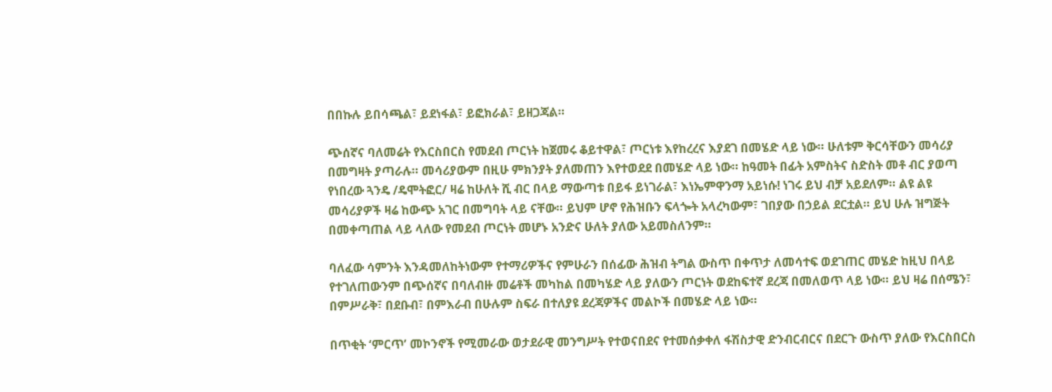በበኩሉ ይበሳጫል፣ ይደነፋል፣ ይፎክራል፣ ይዘጋጃል።

ጭሰኛና ባለመሬት የእርስበርስ የመደብ ጦርነት ከጀመሩ ቆይተዋል፣ ጦርነቱ እየከረረና እያደገ በመሄድ ላይ ነው። ሁለቱም ቅርሳቸውን መሳሪያ በመግዛት ያጣራሉ። መሳሪያውም በዚሁ ምክንያት ያለመጠን እየተወደደ በመሄድ ላይ ነው። ከዓመት በፊት አምስትና ስድስት መቶ ብር ያወጣ የነበረው ጓንዴ /ዴሞትፎር/ ዛሬ ከሁለት ሺ ብር በላይ ማውጣቱ በይፋ ይነገራል፣ እነኤምዋንማ አይነሱ! ነገሩ ይህ ብቻ አይደለም። ልዩ ልዩ መሳሪያዎች ዛሬ ከውጭ አገር በመግባት ላይ ናቸው። ይህም ሆኖ የሕዝቡን ፍላጐት አላረካውም፣ ገበያው በኃይል ደርቷል። ይህ ሁሉ ዝግጅት በመቀጣጠል ላይ ላለው የመደብ ጦርነት መሆኑ አንድና ሁለት ያለው አይመስለንም።

ባለፈው ሳምንት እንዳመለከትነውም የተማሪዎችና የምሁራን በሰፊው ሕዝብ ትግል ውስጥ በቀጥታ ለመሳተፍ ወደገጠር መሄድ ከዚህ በላይ የተገለጠውንም በጭሰኛና በባለብዙ መሬቶች መካከል በመካሄድ ላይ ያለውን ጦርነት ወደከፍተኛ ደረጃ በመለወጥ ላይ ነው። ይህ ዛሬ በሰሜን፣ በምሥራቅ፣ በደቡብ፣ በምእራብ በሁሉም ስፍራ በተለያዩ ደረጃዎችና መልኮች በመሄድ ላይ ነው።

በጥቂት ‘ምርጥ’ መኮንኖች የሚመራው ወታደራዊ መንግሥት የተወናበደና የተመሰቃቀለ ፋሽስታዊ ድንብርብርና በደርጉ ውስጥ ያለው የእርስበርስ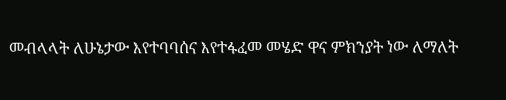መብላላት ለሁኔታው እየተባባሰና እየተፋፈመ መሄድ ዋና ምክንያት ነው ለማለት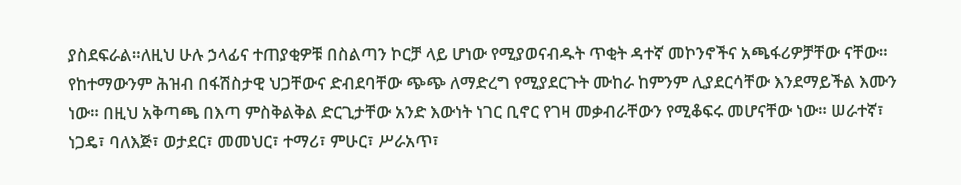ያስደፍራል።ለዚህ ሁሉ ኃላፊና ተጠያቂዎቹ በስልጣን ኮርቻ ላይ ሆነው የሚያወናብዱት ጥቂት ዳተኛ መኮንኖችና አጫፋሪዎቻቸው ናቸው። የከተማውንም ሕዝብ በፋሽስታዊ ህጋቸውና ድብደባቸው ጭጭ ለማድረግ የሚያደርጉት ሙከራ ከምንም ሊያደርሳቸው እንደማይችል እሙን ነው። በዚህ አቅጣጫ በእጣ ምስቅልቅል ድርጊታቸው አንድ እውነት ነገር ቢኖር የገዛ መቃብራቸውን የሚቆፍሩ መሆናቸው ነው። ሠራተኛ፣ ነጋዴ፣ ባለእጅ፣ ወታደር፣ መመህር፣ ተማሪ፣ ምሁር፣ ሥራአጥ፣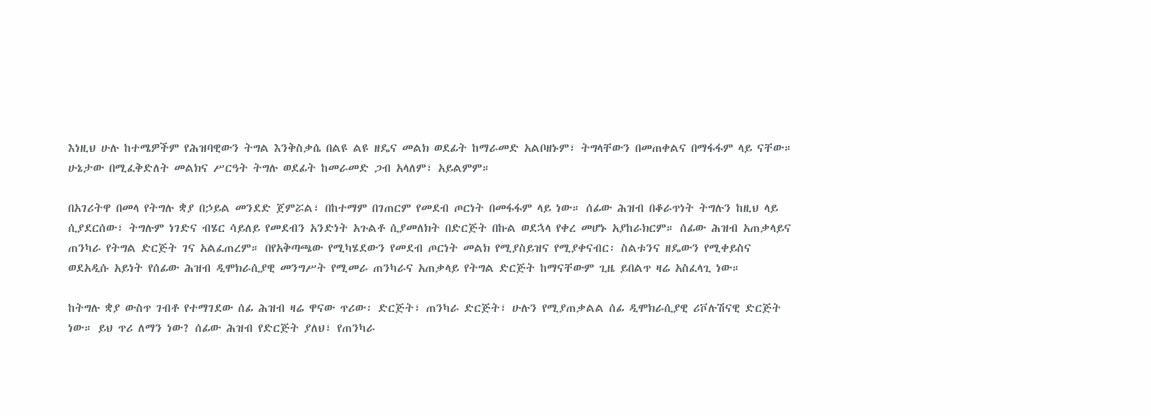እነዚህ ሁሉ ከተሜዎችም የሕዝባዊውን ትግል እንቅስቃሴ በልዩ ልዩ ዘዴና መልክ ወደፊት ከማራመድ አልቦዘኑም፣ ትግላቸውን በመጠቀልና በማፋፋም ላይ ናቸው። ሁኔታው በሚፈቅድለት መልክና ሥርዓት ትግሉ ወደፊት ከመራመድ ጋብ አላለም፣ አይልምም።

በአገሪትዋ በመላ የትግሉ ቋያ በኃይል መንደድ ጀምሯል፣ በከተማም በገጠርም የመደብ ጦርነት በመፋፋም ላይ ነው። ሰፊው ሕዝብ በቆራጥነት ትግሉን ከዚህ ላይ ሲያደርሰው፣ ትግሉም ነገድና ብሄር ሳይለይ የመደብን አንድነት አጉልቶ ሲያመለክት በድርጅት በኩል ወደኋላ የቀረ መሆኑ አያከራክርም። ሰፊው ሕዝብ አጠቃላይና ጠንካራ የትግል ድርጅት ገና አልፈጠረም። በየአቅጣጫው የሚካሄደውን የመደብ ጦርነት መልክ የሚያስይዝና የሚያቀናብር፡ ስልቱንና ዘዴውን የሚቀይስና ወደአዲሱ አይነት የሰፊው ሕዝብ ዲሞክራሲያዊ መንግሥት የሚመራ ጠንካራና አጠቃላይ የትግል ድርጅት ከማናቸውም ጊዜ ይበልጥ ዛሬ አስፈላጊ ነው።

ከትግሉ ቋያ ውስጥ ገብቶ የተማገደው ሰፊ ሕዝብ ዛሬ ዋናው ጥሪው፡ ድርጅት፣ ጠንካራ ድርጅት፣ ሁሉን የሚያጠቃልል ሰፊ ዲሞክራሲያዊ ሪቮሉሽናዊ ድርጅት ነው። ይህ ጥሪ ለማን ነው? ሰፊው ሕዝብ የድርጅት ያለህ፣ የጠንካራ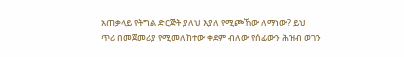አጠቃላይ የትግል ድርጅት ያለህ እያለ የሚጮኸው ለማነው? ይህ ጥሪ በመጀመሪያ የሚመለከተው ቀደም ብለው የሰፊውን ሕዝብ ወገን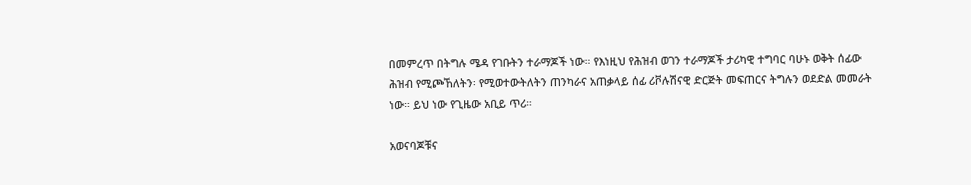በመምረጥ በትግሉ ሜዳ የገቡትን ተራማጆች ነው። የእነዚህ የሕዝብ ወገን ተራማጆች ታሪካዊ ተግባር ባሁኑ ወቅት ሰፊው ሕዝብ የሚጮኸለትን፡ የሚወተውትለትን ጠንካራና አጠቃላይ ሰፊ ሪቮሉሽናዊ ድርጅት መፍጠርና ትግሉን ወደድል መመራት ነው። ይህ ነው የጊዜው አቢይ ጥሪ።

አወናባጆቹና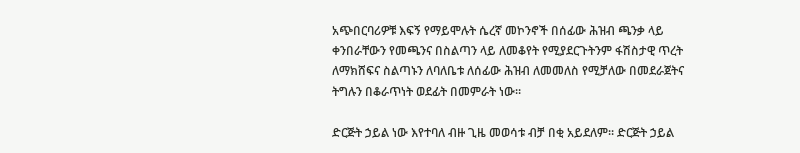አጭበርባሪዎቹ እፍኝ የማይሞሉት ሴረኛ መኮንኖች በሰፊው ሕዝብ ጫንቃ ላይ ቀንበራቸውን የመጫንና በስልጣን ላይ ለመቆየት የሚያደርጉትንም ፋሽስታዊ ጥረት ለማክሸፍና ስልጣኑን ለባለቤቱ ለሰፊው ሕዝብ ለመመለስ የሚቻለው በመደራጀትና ትግሉን በቆራጥነት ወደፊት በመምራት ነው።

ድርጅት ኃይል ነው እየተባለ ብዙ ጊዜ መወሳቱ ብቻ በቂ አይደለም። ድርጅት ኃይል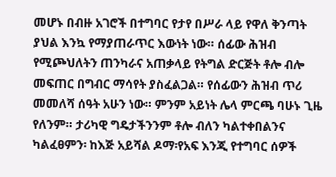መሆኑ በብዙ አገሮች በተግባር የታየ በሥራ ላይ የዋለ ቅንጣት ያህል እንኳ የማያጠራጥር እውነት ነው። ሰፊው ሕዝብ የሚጮህለትን ጠንካራና አጠቃላይ የትግል ድርጅት ቶሎ ብሎ መፍጠር በግብር ማሳየት ያስፈልጋል። የሰፊውን ሕዝብ ጥሪ መመለሻ ሰዓት አሁን ነው። ምንም አይነት ሌላ ምርጫ ባሁኑ ጊዜ የለንም። ታሪካዊ ግዴታችንንም ቶሎ ብለን ካልተቀበልንና ካልፈፀምን፡ ከእጅ አይሻል ዶማ፡የአፍ እንጂ የተግባር ሰዎች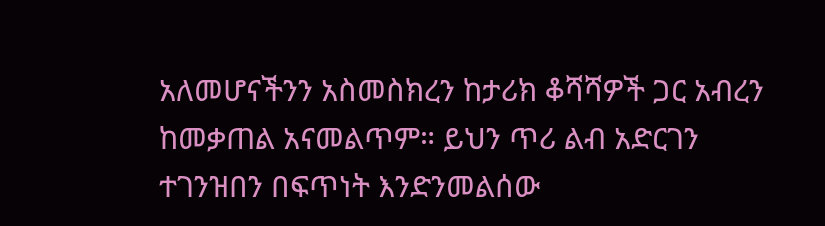አለመሆናችንን አስመስክረን ከታሪክ ቆሻሻዎች ጋር አብረን ከመቃጠል አናመልጥም። ይህን ጥሪ ልብ አድርገን ተገንዝበን በፍጥነት እንድንመልሰው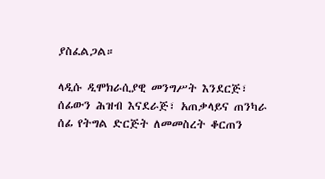ያስፈልጋል።

ላዲሱ ዲሞክራሲያዊ መንግሥት እንደርጅ፣
ሰፊውን ሕዝብ እናደራጅ፣ አጠቃላይና ጠንካራ
ሰፊ የትግል ድርጅት ለመመስረት ቆርጠን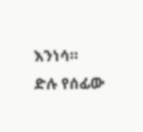እንነሳ።
ድሉ የሰፊው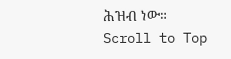ሕዝብ ነው።
Scroll to Top